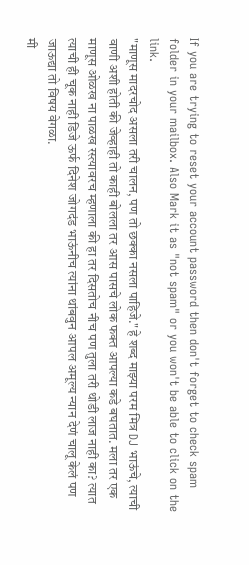If you are trying to reset your account password then don't forget to check spam folder in your mailbox. Also Mark it as "not spam" or you won't be able to click on the link.
"माणूस मादरचोद असला तरी चालन, पण तो छक्का नसला पाहिजे." हे शब्द माझ्या परम मित्र DJ भाऊंचे, त्याची वाणी अशी होती की जेव्हाही तो काही बोलला तर आस पासचे लोक फक्त आपल्या कडे बघतात. मला तर एक माणूस ओळख ना पाळख रस्त्यावरच म्हणाला की हा तर दिसतोच नीच पण तुला तरी थोडी लाज नाही का? त्यात त्याची ही चूक नाही डिजे ऊर्फ दिनेश जोगदंड भाऊंनीच त्यांना थांबवुन आपल अमूल्य न्यान देणं चालू केलं पण जाऊद्या तो विषय वेगळा.
मी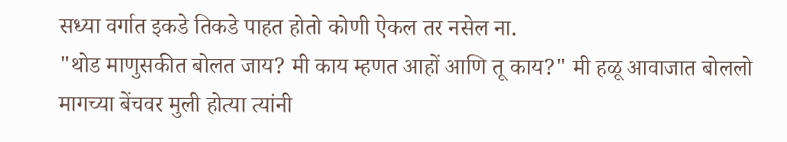सध्या वर्गात इकडे तिकडे पाहत होतो कोणी ऐकल तर नसेल ना.
"थोड माणुसकीत बोलत जाय? मी काय म्हणत आहों आणि तू काय?" मी हळू आवाजात बोललो मागच्या बेंचवर मुली होत्या त्यांनी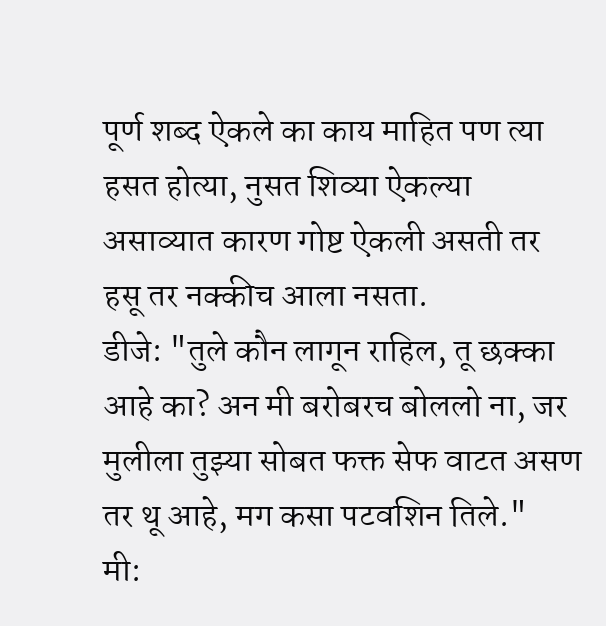पूर्ण शब्द ऐकले का काय माहित पण त्या हसत होत्या, नुसत शिव्या ऐकल्या असाव्यात कारण गोष्ट ऐकली असती तर हसू तर नक्कीच आला नसता.
डीजे: "तुले कौन लागून राहिल, तू छक्का आहे का? अन मी बरोबरच बोललो ना, जर मुलीला तुझ्या सोबत फक्त सेफ वाटत असण तर थू आहे, मग कसा पटवशिन तिले."
मी: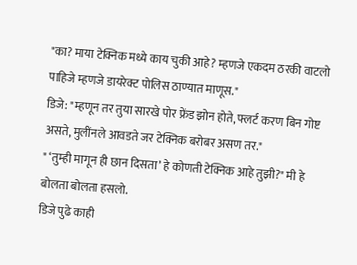"का? माया टेक्निक मध्ये काय चुकी आहे? म्हणजे एकदम ठरकी वाटलो पाहिजे म्हणजे डायरेक्ट पोलिस ठाण्यात माणूस."
डिजे: "म्हणून तर तुया सारखे पोर फ्रेंड झोन होते, फ्लर्ट करण बिन गोष्ट असते, मुलींनले आवडते जर टेक्निक बरोबर असण तर."
" ‘तुम्ही मागून ही छान दिसता’ हे कोणती टेक्निक आहे तुझी?" मी हे बोलता बोलता हसलो.
डिजे पुढे काही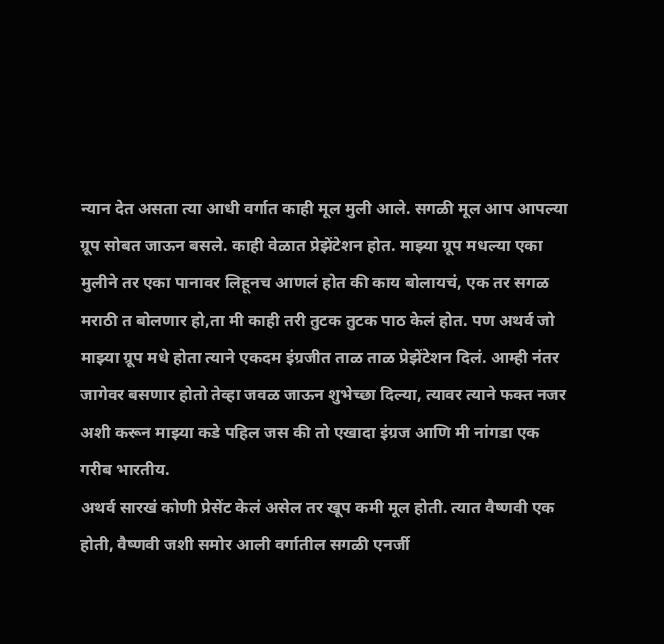न्यान देत असता त्या आधी वर्गात काही मूल मुली आले. सगळी मूल आप आपल्या ग्रूप सोबत जाऊन बसले. काही वेळात प्रेझेंटेशन होत. माझ्या ग्रूप मधल्या एका मुलीने तर एका पानावर लिहूनच आणलं होत की काय बोलायचं, एक तर सगळ मराठी त बोलणार हो,ता मी काही तरी तुटक तुटक पाठ केलं होत. पण अथर्व जो माझ्या ग्रूप मधे होता त्याने एकदम इंग्रजीत ताळ ताळ प्रेझेंटेशन दिलं. आम्ही नंतर जागेवर बसणार होतो तेव्हा जवळ जाऊन शुभेच्छा दिल्या, त्यावर त्याने फक्त नजर अशी करून माझ्या कडे पहिल जस की तो एखादा इंग्रज आणि मी नांगडा एक गरीब भारतीय.
अथर्व सारखं कोणी प्रेसेंट केलं असेल तर खूप कमी मूल होती. त्यात वैष्णवी एक होती, वैष्णवी जशी समोर आली वर्गातील सगळी एनर्जी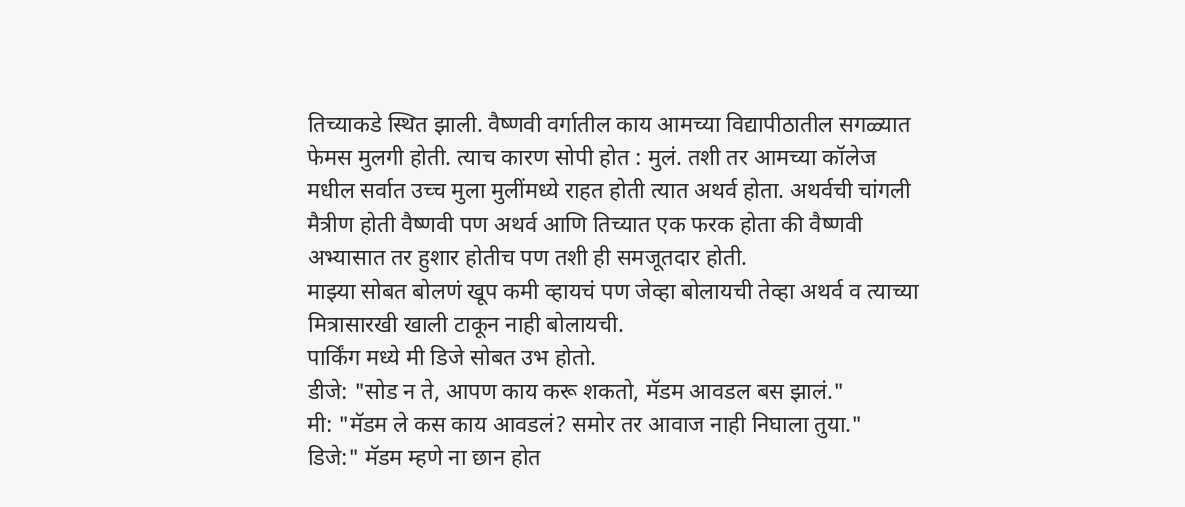तिच्याकडे स्थित झाली. वैष्णवी वर्गातील काय आमच्या विद्यापीठातील सगळ्यात फेमस मुलगी होती. त्याच कारण सोपी होत : मुलं. तशी तर आमच्या कॉलेज मधील सर्वात उच्च मुला मुलींमध्ये राहत होती त्यात अथर्व होता. अथर्वची चांगली मैत्रीण होती वैष्णवी पण अथर्व आणि तिच्यात एक फरक होता की वैष्णवी अभ्यासात तर हुशार होतीच पण तशी ही समजूतदार होती.
माझ्या सोबत बोलणं खूप कमी व्हायचं पण जेव्हा बोलायची तेव्हा अथर्व व त्याच्या मित्रासारखी खाली टाकून नाही बोलायची.
पार्किंग मध्ये मी डिजे सोबत उभ होतो.
डीजे: "सोड न ते, आपण काय करू शकतो, मॅडम आवडल बस झालं."
मी: "मॅडम ले कस काय आवडलं? समोर तर आवाज नाही निघाला तुया."
डिजे:" मॅडम म्हणे ना छान होत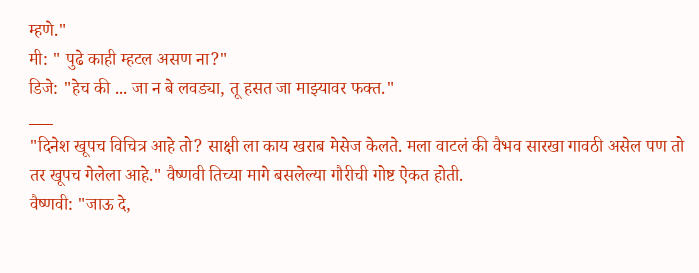म्हणे."
मी: " पुढे काही म्हटल असण ना?"
डिजे: "हेच की ... जा न बे लवड्या, तू हसत जा माझ्यावर फक्त."
___
"दिनेश खूपच विचित्र आहे तो? साक्षी ला काय खराब मेसेज केलते. मला वाटलं की वैभव सारखा गावठी असेल पण तो तर खूपच गेलेला आहे." वैष्णवी तिच्या मागे बसलेल्या गौरीची गोष्ट ऐकत होती.
वैष्णवी: "जाऊ दे,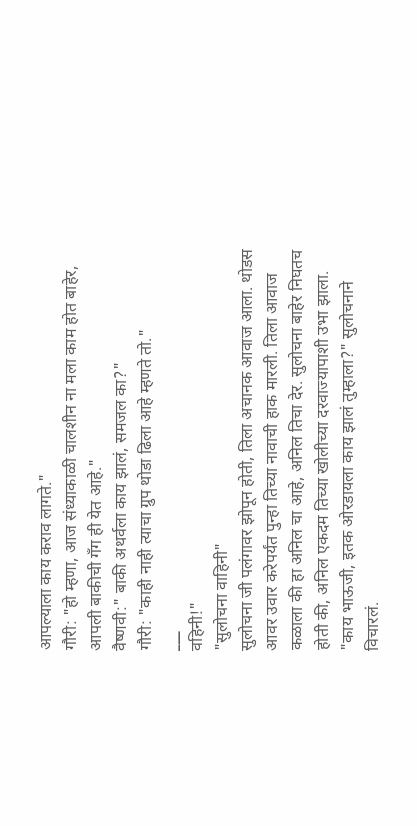आपल्याला काय कराव लागते."
गौरी: "हो म्हणा, आज संध्याकाळी चालशीन ना मला काम होत बाहेर, आपली बाकीची गँग ही येत आहे."
वैष्णवी:" बाकी अथर्वला काय झालं, समजल का?"
गौरी: "काही नाही त्याचा ग्रुप थोडा ढिला आहे म्हणते तो."
___
वहिनी!"
"सुलोचना वाहिनी"
सुलोचना जी पलंगावर झोपून होती, तिला अचानक आवाज आला. थोडस आवर उवार करेपर्यंत पुन्हा तिच्या नावाची हाक मारली. तिला आवाज कळाला की हा अनिल चा आहे, अनिल तिचा देर. सुलोचना बाहेर निघतच होती की, अनिल एकदम तिच्या खोलीच्या दरवाज्यापाशी उभा झाला.
"काय भाऊजी, इतक ओरडायला काय झालं तुम्हाला?" सुलोचनाने विचारलं.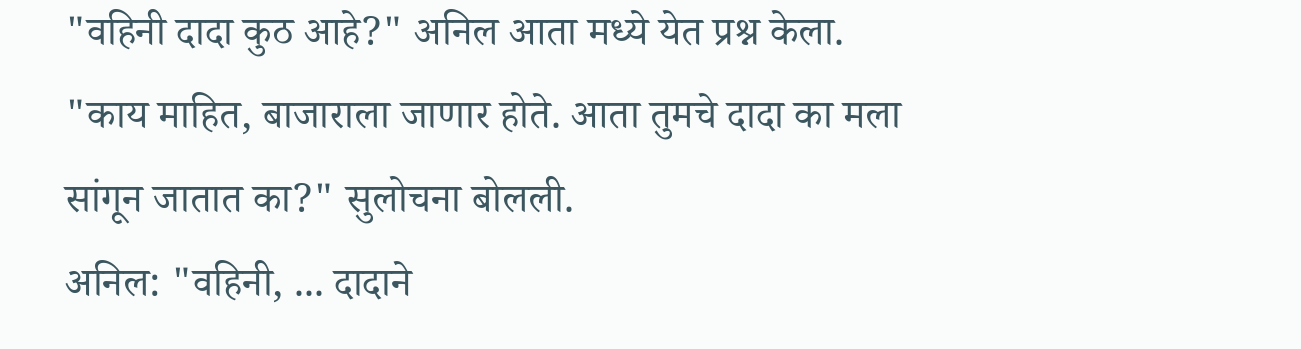"वहिनी दादा कुठ आहे?" अनिल आता मध्ये येत प्रश्न केला.
"काय माहित, बाजाराला जाणार होते. आता तुमचे दादा का मला सांगून जातात का?" सुलोचना बोलली.
अनिल: "वहिनी, ... दादाने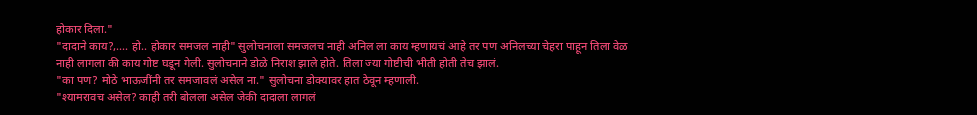होकार दिला."
"दादाने काय?,.... हो.. होकार समजल नाही" सुलोचनाला समजलच नाही अनिल ला काय म्हणायचं आहे तर पण अनिलच्या चेहरा पाहून तिला वेळ नाही लागला की काय गोष्ट घडून गेली. सुलोचनाने डोळे निराश झाले होते. तिला ज्या गोष्टीची भीती होती तेच झालं.
"का पण? मोठे भाऊजींनी तर समजावलं असेल ना." सुलोचना डोक्यावर हात ठेवून म्हणाली.
"श्यामरावच असेल? काही तरी बोलला असेल जेकी दादाला लागलं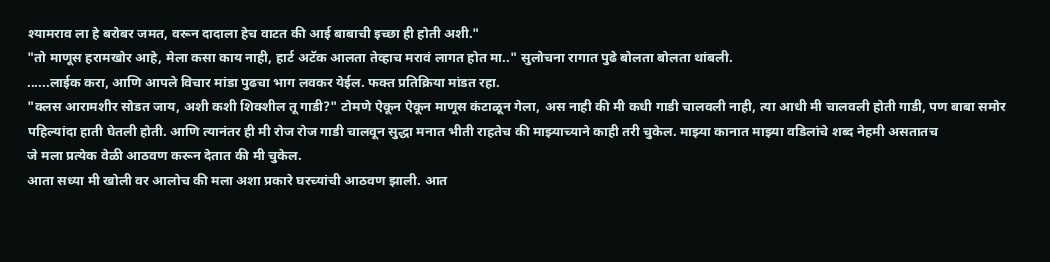श्यामराव ला हे बरोबर जमत, वरून दादाला हेच वाटत की आई बाबाची इच्छा ही होती अशी."
"तो माणूस हरामखोर आहे, मेला कसा काय नाही, हार्ट अटॅक आलता तेव्हाच मरावं लागत होत मा.." सुलोचना रागात पुढे बोलता बोलता थांबली.
......लाईक करा, आणि आपले विचार मांडा पुढचा भाग लवकर येईल. फक्त प्रतिक्रिया मांडत रहा.
"क्लस आरामशीर सोडत जाय, अशी कशी शिक्शील तू गाडी?" टोमणे ऐकून ऐकून माणूस कंटाळून गेला, अस नाही की मी कधी गाडी चालवली नाही, त्या आधी मी चालवली होती गाडी, पण बाबा समोर पहिल्यांदा हाती घेतली होती. आणि त्यानंतर ही मी रोज रोज गाडी चालवून सुद्धा मनात भीती राहतेच की माझ्याच्याने काही तरी चुकेल. माझ्या कानात माझ्या वडिलांचे शब्द नेहमी असतातच
जे मला प्रत्येक वेळी आठवण करून देतात की मी चुकेल.
आता सध्या मी खोली वर आलोच की मला अशा प्रकारे घरच्यांची आठवण झाली. आत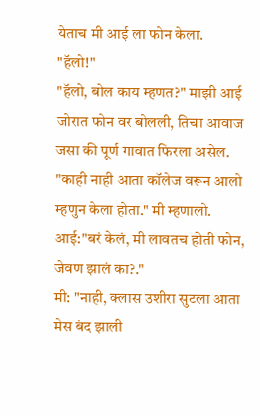येताच मी आई ला फोन केला.
"हॅलो!"
"हॅलो, बोल काय म्हणत?" माझी आई जोरात फोन वर बोलली, तिचा आवाज जसा की पूर्ण गावात फिरला असेल.
"काही नाही आता कॉलेज वरून आलो म्हणुन केला होता." मी म्हणालो.
आई:"बरं केलं, मी लावतच होती फोन, जेवण झालं का?."
मी: "नाही, क्लास उशीरा सुटला आता मेस बंद झाली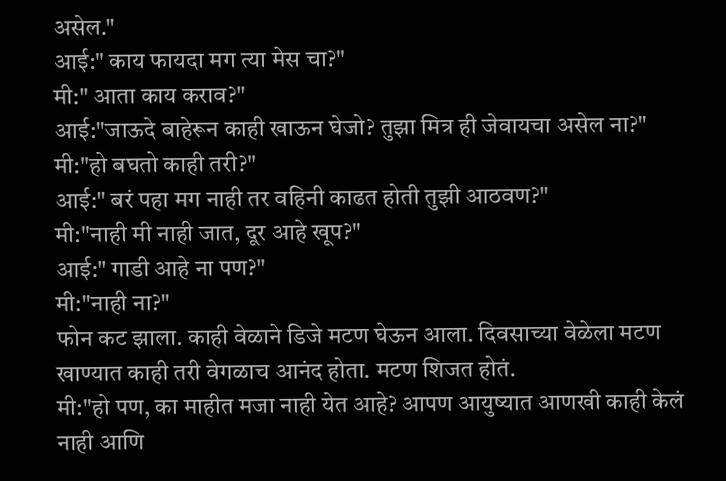असेल."
आई:" काय फायदा मग त्या मेस चा?"
मी:" आता काय कराव?"
आई:"जाऊदे बाहेरून काही खाऊन घेजो? तुझा मित्र ही जेवायचा असेल ना?"
मी:"हो बघतो काही तरी?"
आई:" बरं पहा मग नाही तर वहिनी काढत होती तुझी आठवण?"
मी:"नाही मी नाही जात, दूर आहे खूप?"
आई:" गाडी आहे ना पण?"
मी:"नाही ना?"
फोन कट झाला. काही वेळाने डिजे मटण घेऊन आला. दिवसाच्या वेळेला मटण खाण्यात काही तरी वेगळाच आनंद होता. मटण शिजत होतं.
मी:"हो पण, का माहीत मजा नाही येत आहे? आपण आयुष्यात आणखी काही केलं नाही आणि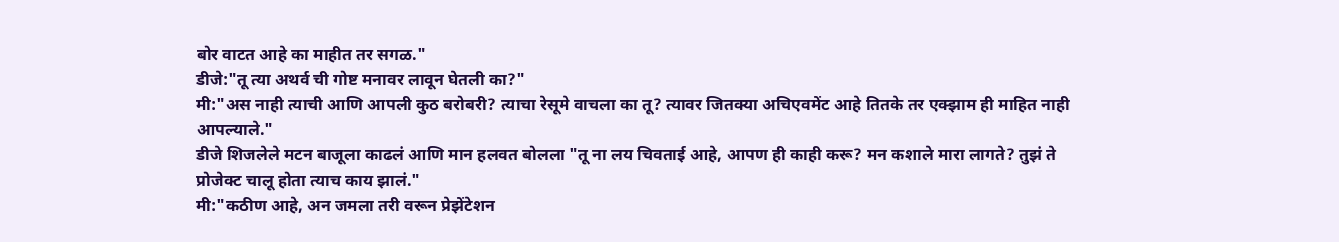बोर वाटत आहे का माहीत तर सगळ."
डीजे:"तू त्या अथर्व ची गोष्ट मनावर लावून घेतली का?"
मी:"अस नाही त्याची आणि आपली कुठ बरोबरी? त्याचा रेसूमे वाचला का तू? त्यावर जितक्या अचिएवमेंट आहे तितके तर एक्झाम ही माहित नाही आपल्याले."
डीजे शिजलेले मटन बाजूला काढलं आणि मान हलवत बोलला "तू ना लय चिवताई आहे, आपण ही काही करू? मन कशाले मारा लागते? तुझं ते प्रोजेक्ट चालू होता त्याच काय झालं."
मी:"कठीण आहे, अन जमला तरी वरून प्रेझेंटेशन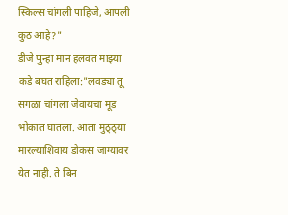स्किल्स चांगली पाहिजे, आपली कुठ आहे?"
डीजे पुन्हा मान हलवत माझ्या कडे बघत राहिला:"लवड्या तू सगळा चांगला जेवायचा मूड भोकात घातला. आता मुठ्ठ्या मारल्याशिवाय डोकस जाग्यावर येत नाही. ते बिन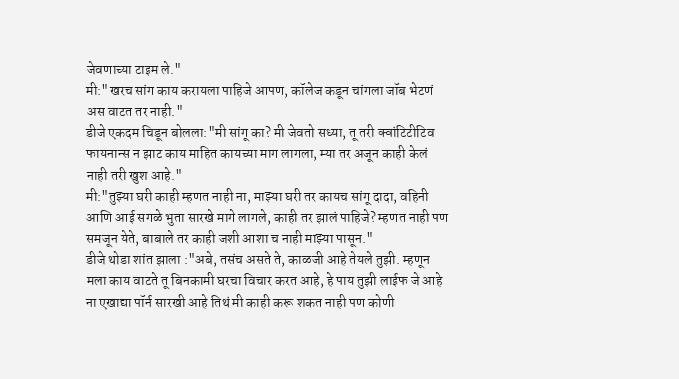जेवणाच्या टाइम ले."
मी:"खरच सांग काय करायला पाहिजे आपण, कॉलेज कडून चांगला जॉब भेटणं अस वाटत तर नाही."
डीजे एकदम चिडून बोलला:"मी सांगू का? मी जेवतो सध्या, तू तरी क्वांटिटीटिव फायनान्स न झाट काय माहित कायच्या माग लागला, म्या तर अजून काही केलं नाही तरी खुश आहे."
मी:"तुझ्या घरी काही म्हणत नाही ना, माझ्या घरी तर कायच सांगू दादा, वहिनी आणि आई सगळे भुता सारखे मागे लागले, काही तर झालं पाहिजे? म्हणत नाही पण समजून येते, बाबाले तर काही जशी आशा च नाही माझ्या पासून."
डीजे थोडा शांत झाला :"अबे, तसंच असते ते, काळजी आहे तेयले तुझी. म्हणून मला काय वाटते तू बिनकामी घरचा विचार करत आहे, हे पाय तुझी लाईफ जे आहे ना एखाद्या पॉर्न सारखी आहे तिथं मी काही करू शकत नाही पण कोणी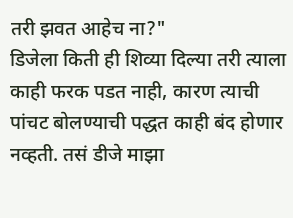तरी झवत आहेच ना?"
डिजेला किती ही शिव्या दिल्या तरी त्याला काही फरक पडत नाही, कारण त्याची पांचट बोलण्याची पद्धत काही बंद होणार नव्हती. तसं डीजे माझा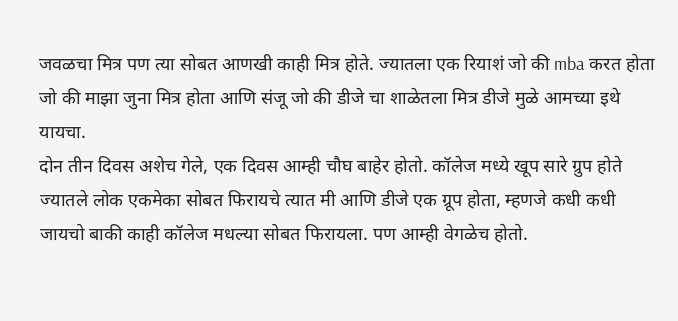जवळचा मित्र पण त्या सोबत आणखी काही मित्र होते. ज्यातला एक रियाशं जो की mba करत होता जो की माझा जुना मित्र होता आणि संजू जो की डीजे चा शाळेतला मित्र डीजे मुळे आमच्या इथे यायचा.
दोन तीन दिवस अशेच गेले, एक दिवस आम्ही चौघ बाहेर होतो. कॉलेज मध्ये खूप सारे ग्रुप होते ज्यातले लोक एकमेका सोबत फिरायचे त्यात मी आणि डीजे एक ग्रूप होता, म्हणजे कधी कधी जायचो बाकी काही कॉलेज मधल्या सोबत फिरायला. पण आम्ही वेगळेच होतो.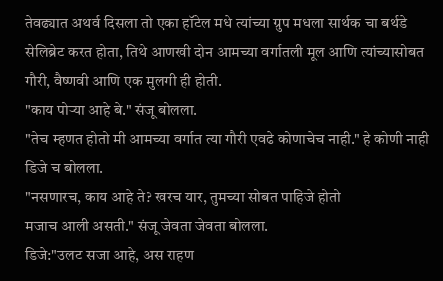तेवढ्यात अथर्व दिसला तो एका हॉटेल मधे त्यांच्या ग्रुप मधला सार्थक चा बर्थडे सेलिब्रेट करत होता, तिथे आणखी दोन आमच्या वर्गातली मूल आणि त्यांच्यासोबत गौरी, वैष्णवी आणि एक मुलगी ही होती.
"काय पोऱ्या आहे बे." संजू बोलला.
"तेच म्हणत होतो मी आमच्या वर्गात त्या गौरी एवढे कोणाचेच नाही." हे कोणी नाही डिजे च बोलला.
"नसणारच, काय आहे ते? खरच यार, तुमच्या सोबत पाहिजे होतो
मजाच आली असती." संजू जेवता जेवता बोलला.
डिजे:"उलट सजा आहे, अस राहण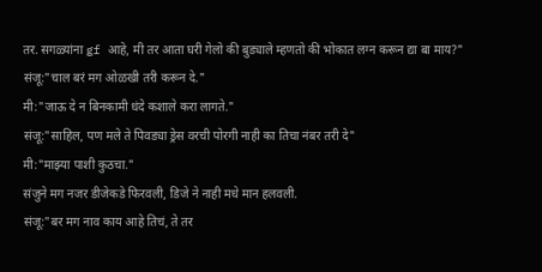तर. सगळ्यांना gf आहे, मी तर आता घरी गेलो की बुड्याले म्हणतो की भोकात लग्न करून द्या बा माय?"
संजू:"चाल बरं मग ओळखी तरी करून दे."
मी:"जाऊ दे न बिनकामी धंदे कशाले करा लागते."
संजू:"साहिल, पण मले ते पिवड्या ड्रेस वरची पोरगी नाही का तिचा नंबर तरी दे"
मी:"माझ्या पाशी कुठचा."
संजुने मग नजर डीजेकडे फिरवली, डिजे ने नाही मधे मान हलवली.
संजू:"बर मग नाव काय आहे तिचं, ते तर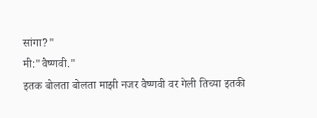सांगा?"
मी:"वैष्णवी."
इतक बोलता बोलता माझी नजर वैष्णवी वर गेली तिच्या इतकी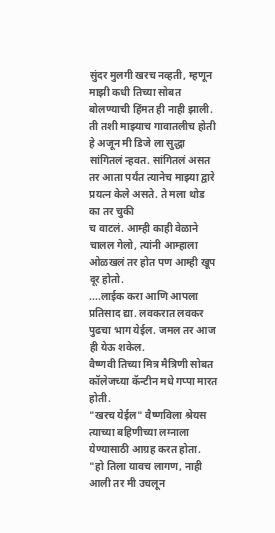सुंदर मुलगी खरच नव्हती, म्हणून माझी कधी तिच्या सोबत बोलण्याची हिंमत ही नाही झाली. ती तशी माझ्याच गावातलीच होती हे अजून मी डिजे ला सुद्धा सांगितलं न्हवत. सांगितलं असत तर आता पर्यंत त्यानेच माझ्या द्वारे प्रयत्न केले असते. ते मला थोड का तर चुकी
च वाटलं. आम्ही काही वेळाने चालल गेलो, त्यांनी आम्हाला ओळखलं तर होत पण आम्ही खूप दूर होतो.
....लाईक करा आणि आपला प्रतिसाद द्या. लवकरात लवकर पुढचा भाग येईल. जमल तर आज ही येऊ शकेल.
वैष्णवी तिच्या मित्र मैत्रिणी सोबत कॉलेजच्या कॅन्टीन मधे गप्पा मारत होती.
"खरच येईल" वैष्णविला श्रेयस त्याच्या बहिणीच्या लग्नाला येण्यासाठी आग्रह करत होता.
"हो तिला यावच लागण, नाही आली तर मी उचलून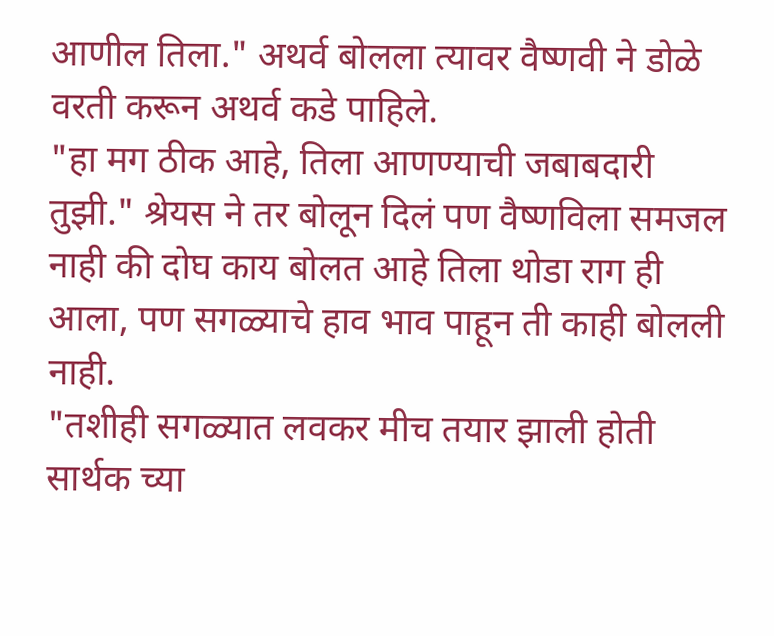आणील तिला." अथर्व बोलला त्यावर वैष्णवी ने डोळे वरती करून अथर्व कडे पाहिले.
"हा मग ठीक आहे, तिला आणण्याची जबाबदारी तुझी." श्रेयस ने तर बोलून दिलं पण वैष्णविला समजल नाही की दोघ काय बोलत आहे तिला थोडा राग ही आला, पण सगळ्याचे हाव भाव पाहून ती काही बोलली नाही.
"तशीही सगळ्यात लवकर मीच तयार झाली होती सार्थक च्या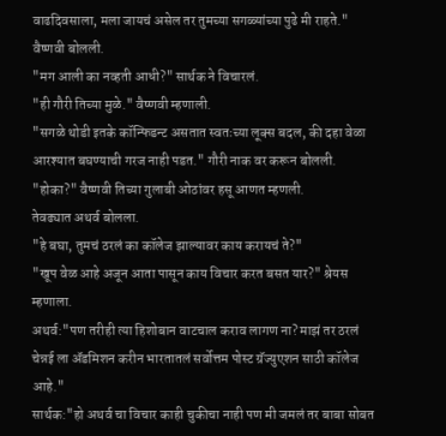वाढदिवसाला, मला जायचं असेल तर तुमच्या सगळ्यांच्या पुढे मी राहते." वैष्णवी बोलली.
"मग आली का नव्हती आधी?" सार्थक ने विचारलं.
"ही गौरी तिच्या मुळे." वैष्णवी म्हणाली.
"सगळे थोडी इतके कॉन्फिडन्ट असतात स्वतःच्या लूक्स बदल, की दहा वेळा आरश्यात बघण्याची गरज नाही पडत." गौरी नाक वर करून बोलली.
"होका?" वैष्णवी तिच्या गुलाबी ओठांवर हसू आणत म्हणली.
तेवढ्यात अथर्व बोलला.
"हे बघा, तुमचं ठरलं का कॉलेज झाल्यावर काय करायचं ते?"
"खूप वेळ आहे अजून आता पासून काय विचार करत बसत यार?" श्रेयस म्हणाला.
अथर्व:"पण तरीही त्या हिशोबान वाटचाल कराव लागण ना? माझं तर ठरलं चेन्नई ला ॲडमिशन करीन भारतातलं सर्वोत्तम पोस्ट ग्रॅज्युएशन साठी कॉलेज आहे."
सार्थक:"हो अथर्व चा विचार काही चुकीचा नाही पण मी जमलं तर बाबा सोबत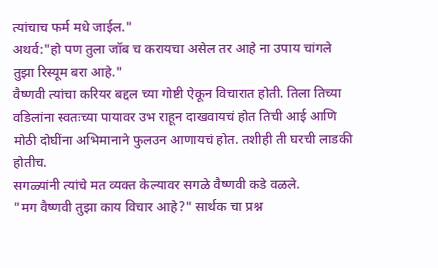त्यांचाच फर्म मधे जाईल."
अथर्व:"हो पण तुला जॉब च करायचा असेल तर आहे ना उपाय चांगले तुझा रिस्यूम बरा आहे."
वैष्णवी त्यांचा करियर बद्दल च्या गोष्टी ऐकून विचारात होती. तिला तिच्या वडिलांना स्वतःच्या पायावर उभ राहून दाखवायचं होत तिची आई आणि मोठी दोघींना अभिमानाने फुलउन आणायचं होत. तशीही ती घरची लाडकी होतीच.
सगळ्यांनी त्यांचे मत व्यक्त केल्यावर सगळे वैष्णवी कडे वळले.
"मग वैष्णवी तुझा काय विचार आहे?" सार्थक चा प्रश्न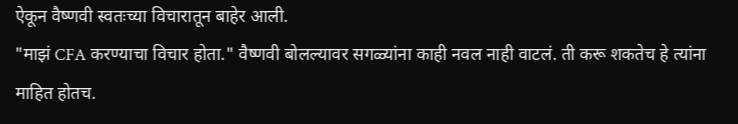ऐकून वैष्णवी स्वतःच्या विचारातून बाहेर आली.
"माझं CFA करण्याचा विचार होता." वैष्णवी बोलल्यावर सगळ्यांना काही नवल नाही वाटलं. ती करू शकतेच हे त्यांना माहित होतच.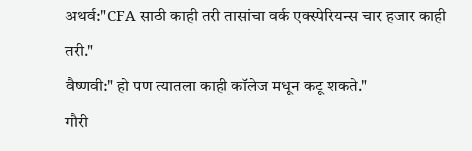अथर्व:"CFA साठी काही तरी तासांचा वर्क एक्स्पेरियन्स चार हजार काही तरी."
वैष्णवी:" हो पण त्यातला काही कॉलेज मधून कटू शकते."
गौरी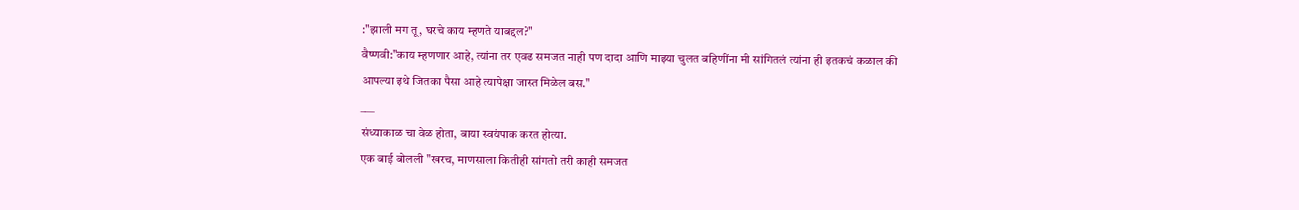:"झाली मग तू, घरचे काय म्हणते याबद्दल?"
वैष्णवी:"काय म्हणणार आहे, त्यांना तर एवढ समजत नाही पण दादा आणि माझ्या चुलत बहिणींना मी सांगितलं त्यांना ही इतकचं कळाल की आपल्या इथे जितका पैसा आहे त्यापेक्षा जास्त मिळेल बस."
___
संध्याकाळ चा वेळ होता, बाया स्वयंपाक करत होत्या.
एक बाई बोलली "खरच, माणसाला कितीही सांगतो तरी काही समजत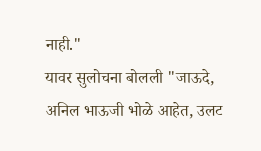नाही."
यावर सुलोचना बोलली "जाऊदे, अनिल भाऊजी भोळे आहेत, उलट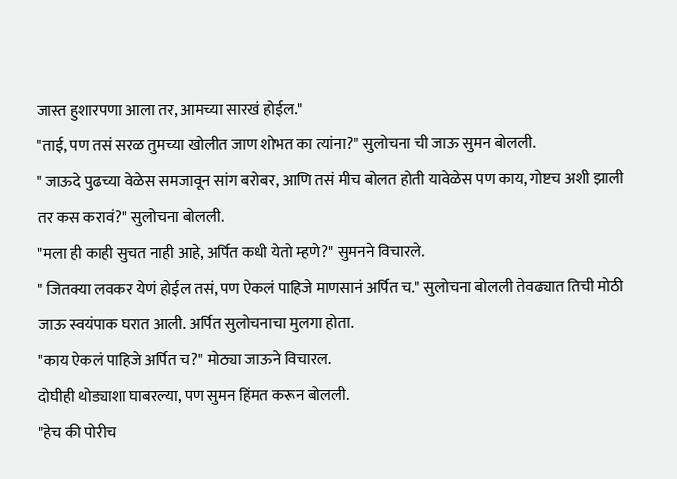जास्त हुशारपणा आला तर, आमच्या सारखं होईल."
"ताई, पण तसं सरळ तुमच्या खोलीत जाण शोभत का त्यांना?" सुलोचना ची जाऊ सुमन बोलली.
" जाऊदे पुढच्या वेळेस समजावून सांग बरोबर, आणि तसं मीच बोलत होती यावेळेस पण काय, गोष्टच अशी झाली तर कस करावं?" सुलोचना बोलली.
"मला ही काही सुचत नाही आहे, अर्पित कधी येतो म्हणे?" सुमनने विचारले.
" जितक्या लवकर येणं होईल तसं, पण ऐकलं पाहिजे माणसानं अर्पित च." सुलोचना बोलली तेवढ्यात तिची मोठी जाऊ स्वयंपाक घरात आली. अर्पित सुलोचनाचा मुलगा होता.
"काय ऐकलं पाहिजे अर्पित च?" मोठ्या जाऊने विचारल.
दोघीही थोड्याशा घाबरल्या, पण सुमन हिंमत करून बोलली.
"हेच की पोरीच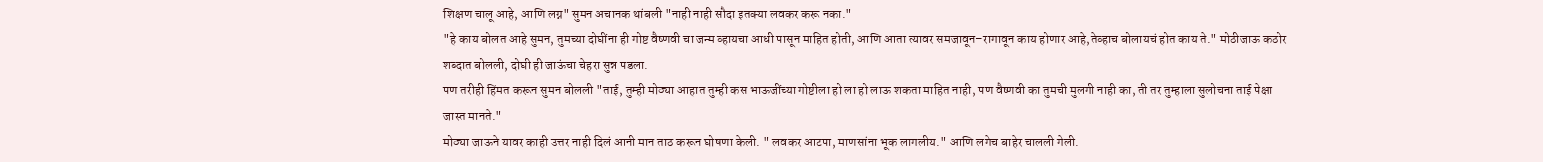शिक्षण चालू आहे, आणि लग्न" सुमन अचानक थांबली "नाही नाही सौदा इतक्या लवकर करू नका."
"हे काय बोलत आहे सुमन, तुमच्या दोघींना ही गोष्ट वैष्णवी चा जन्म व्हायचा आधी पासून माहित होती, आणि आता त्यावर समजावून–रागावून काय होणार आहे,तेव्हाच बोलायचं होत काय ते." मोठीजाऊ कठोर शब्दात बोलली, दोघी ही जाऊंचा चेहरा सुन्न पडला.
पण तरीही हिंमत करून सुमन बोलली "ताई, तुम्ही मोठ्या आहात तुम्ही कस भाऊजींच्या गोष्टीला हो ला हो लाऊ शकता माहित नाही, पण वैष्णवी का तुमची मुलगी नाही का, ती तर तुम्हाला सुलोचना ताई पेक्षा जास्त मानते."
मोठ्या जाऊने यावर काही उत्तर नाही दिलं आनी मान ताठ करून घोषणा केली. " लवकर आटपा, माणसांना भूक लागलीय." आणि लगेच बाहेर चालली गेली.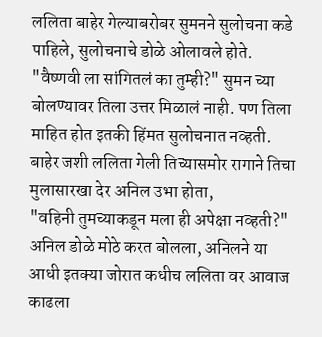ललिता बाहेर गेल्याबरोबर सुमनने सुलोचना कडे पाहिले, सुलोचनाचे डोळे ओलावले होते.
"वैष्णवी ला सांगितलं का तुम्ही?" सुमन च्या बोलण्यावर तिला उत्तर मिळालं नाही. पण तिला माहित होत इतकी हिंमत सुलोचनात नव्हती.
बाहेर जशी ललिता गेली तिच्यासमोर रागाने तिचा मुलासारखा देर अनिल उभा होता,
"वहिनी तुमच्याकडून मला ही अपेक्षा नव्हती?" अनिल डोळे मोठे करत बोलला, अनिलने या आधी इतक्या जोरात कधीच ललिता वर आवाज काढला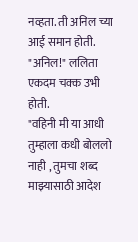नव्हता. ती अनिल च्या आई समान होती.
"अनिल!" ललिता एकदम चक्क उभी होती.
"वहिनी मी या आधी तुम्हाला कधी बोललो नाही , तुमचा शब्द माझ्यासाठी आदेश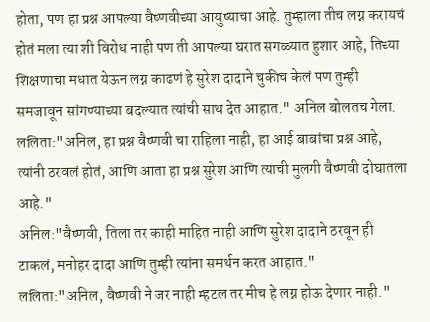होता, पण हा प्रश्न आपल्या वैष्णवीच्या आयुष्याचा आहे. तुम्हाला तीच लग्न करायचं होतं मला त्या शी विरोध नाही पण ती आपल्या घरात सगळ्यात हुशार आहे, तिच्या शिक्षणाचा मधात येऊन लग्न काढणं हे सुरेश दादाने चुकीच केलं पण तुम्ही समजावून सांगण्याच्या बदल्यात त्यांची साथ देत आहात." अनिल बोलतच गेला.
ललिता:"अनिल, हा प्रश्न वैष्णवी चा राहिला नाही, हा आई बाबांचा प्रश्न आहे, त्यांनी ठरवलं होतं, आणि आता हा प्रश्न सुरेश आणि त्याची मुलगी वैष्णवी दोघातला आहे."
अनिल:"वैष्णवी, तिला तर काही माहित नाही आणि सुरेश दादाने ठरवून ही टाकलं, मनोहर दादा आणि तुम्ही त्यांना समर्थन करत आहात."
ललिता:"अनिल, वैष्णवी ने जर नाही म्हटल तर मीच हे लग्न होऊ देणार नाही."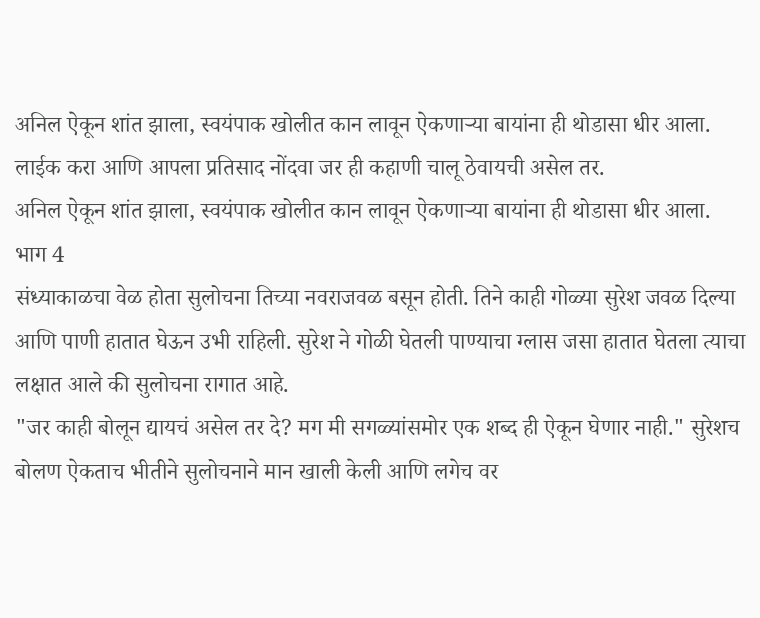अनिल ऐकून शांत झाला, स्वयंपाक खोलीत कान लावून ऐकणाऱ्या बायांना ही थोडासा धीर आला.
लाईक करा आणि आपला प्रतिसाद नोंदवा जर ही कहाणी चालू ठेवायची असेल तर.
अनिल ऐकून शांत झाला, स्वयंपाक खोलीत कान लावून ऐकणाऱ्या बायांना ही थोडासा धीर आला.
भाग 4
संध्याकाळचा वेळ होता सुलोचना तिच्या नवराजवळ बसून होती. तिने काही गोळ्या सुरेश जवळ दिल्या आणि पाणी हातात घेऊन उभी राहिली. सुरेश ने गोळी घेतली पाण्याचा ग्लास जसा हातात घेतला त्याचा लक्षात आले की सुलोचना रागात आहे.
"जर काही बोलून द्यायचं असेल तर दे? मग मी सगळ्यांसमोर एक शब्द ही ऐकून घेणार नाही." सुरेशच बोलण ऐकताच भीतीने सुलोचनाने मान खाली केली आणि लगेच वर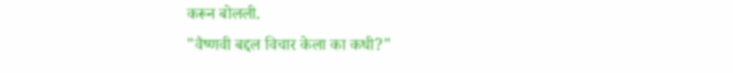करून बोलली.
"वैष्णवी बद्दल विचार केला का कधी?"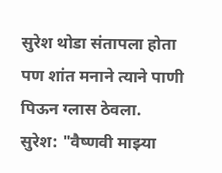सुरेश थोडा संतापला होता पण शांत मनाने त्याने पाणी पिऊन ग्लास ठेवला.
सुरेश: "वैष्णवी माझ्या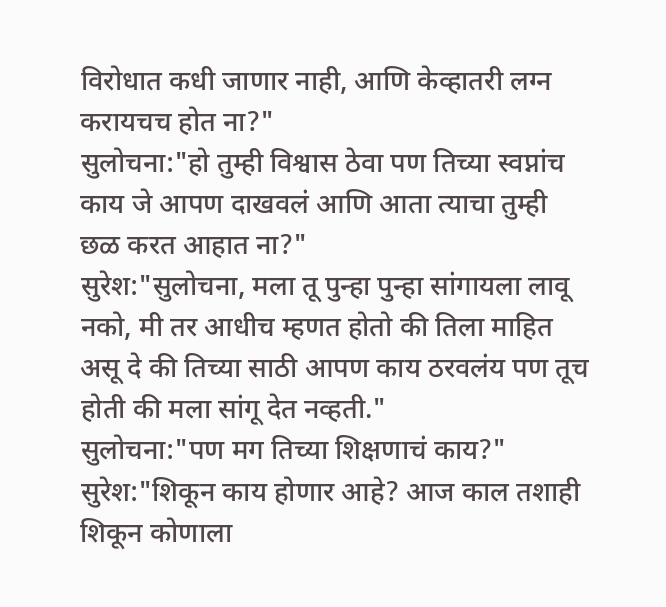विरोधात कधी जाणार नाही, आणि केव्हातरी लग्न करायचच होत ना?"
सुलोचना:"हो तुम्ही विश्वास ठेवा पण तिच्या स्वप्नांच काय जे आपण दाखवलं आणि आता त्याचा तुम्ही छळ करत आहात ना?"
सुरेश:"सुलोचना, मला तू पुन्हा पुन्हा सांगायला लावू नको, मी तर आधीच म्हणत होतो की तिला माहित असू दे की तिच्या साठी आपण काय ठरवलंय पण तूच होती की मला सांगू देत नव्हती."
सुलोचना:"पण मग तिच्या शिक्षणाचं काय?"
सुरेश:"शिकून काय होणार आहे? आज काल तशाही शिकून कोणाला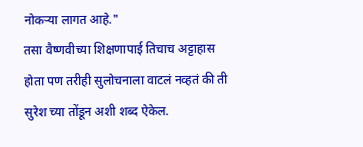नोकऱ्या लागत आहे."
तसा वैष्णवीच्या शिक्षणापाई तिचाच अट्टाहास होता पण तरीही सुलोचनाला वाटलं नव्हतं की ती सुरेश च्या तोंडून अशी शब्द ऐकेल.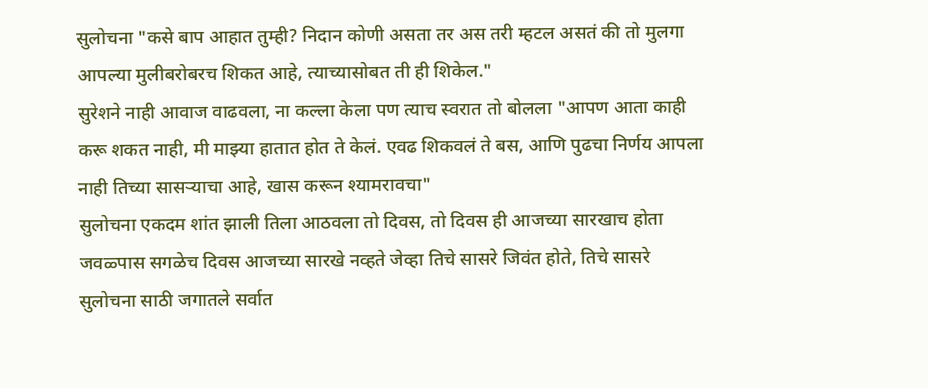सुलोचना "कसे बाप आहात तुम्ही? निदान कोणी असता तर अस तरी म्हटल असतं की तो मुलगा आपल्या मुलीबरोबरच शिकत आहे, त्याच्यासोबत ती ही शिकेल."
सुरेशने नाही आवाज वाढवला, ना कल्ला केला पण त्याच स्वरात तो बोलला "आपण आता काही करू शकत नाही, मी माझ्या हातात होत ते केलं. एवढ शिकवलं ते बस, आणि पुढचा निर्णय आपला नाही तिच्या सासऱ्याचा आहे, खास करून श्यामरावचा"
सुलोचना एकदम शांत झाली तिला आठवला तो दिवस, तो दिवस ही आजच्या सारखाच होता जवळ्पास सगळेच दिवस आजच्या सारखे नव्हते जेव्हा तिचे सासरे जिवंत होते, तिचे सासरे सुलोचना साठी जगातले सर्वात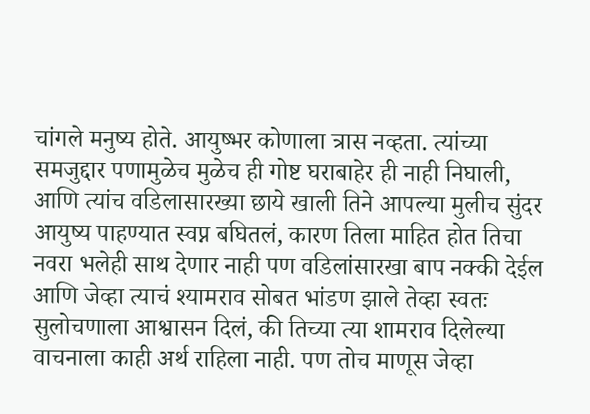चांगले मनुष्य होते. आयुष्भर कोणाला त्रास नव्हता. त्यांच्या समजुद्दार पणामुळेच मुळेच ही गोष्ट घराबाहेर ही नाही निघाली, आणि त्यांच वडिलासारख्या छाये खाली तिने आपल्या मुलीच सुंदर आयुष्य पाहण्यात स्वप्न बघितलं, कारण तिला माहित होत तिचा नवरा भलेही साथ देणार नाही पण वडिलांसारखा बाप नक्की देईल आणि जेव्हा त्याचं श्यामराव सोबत भांडण झाले तेव्हा स्वतः सुलोचणाला आश्वासन दिलं, की तिच्या त्या शामराव दिलेल्या वाचनाला काही अर्थ राहिला नाही. पण तोच माणूस जेव्हा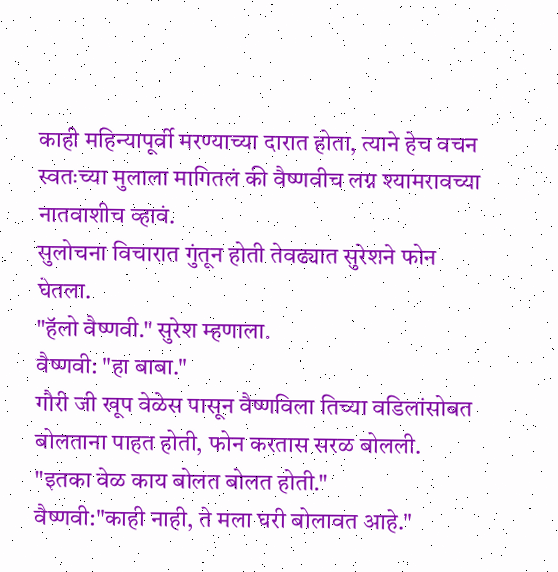काही महिन्यापूर्वी मरण्याच्या दारात होता, त्याने हेच वचन स्वतःच्या मुलाला मागितलं की वैष्णवीच लग्न श्यामरावच्या नातवाशीच व्हावं.
सुलोचना विचारात गुंतून होती तेवढ्यात सुरेशने फोन घेतला.
"हॅलो वैष्णवी." सुरेश म्हणाला.
वैष्णवी: "हा बाबा."
गौरी जी खूप वेळेस पासून वैष्णविला तिच्या वडिलांसोबत बोलताना पाहत होती, फोन करतास सरळ बोलली.
"इतका वेळ काय बोलत बोलत होती."
वैष्णवी:"काही नाही, ते मला घरी बोलावत आहे."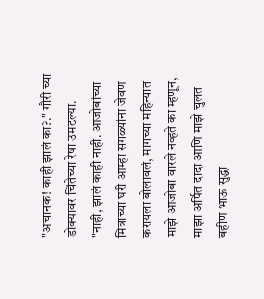"अचानक! काही झालं का?." गौरी च्या डोक्यावर चिंतेच्या रेषा उमटल्या.
"नाही, झालं काही नाही. आजोबांच्या मित्राच्या घरी आम्हा सगळ्यांना जेवण करायला बोलावलं, मागच्या महिन्यात माझे आजोबा वारले नव्हते का म्हणून, माझा अर्पित दादा आणि माझे चुलत बहीण भाऊ सुद्धा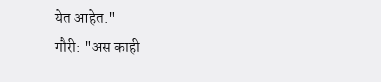येत आहेत."
गौरी: "अस काही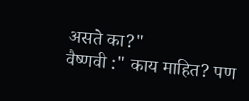असते का?"
वैष्णवी :" काय माहित? पण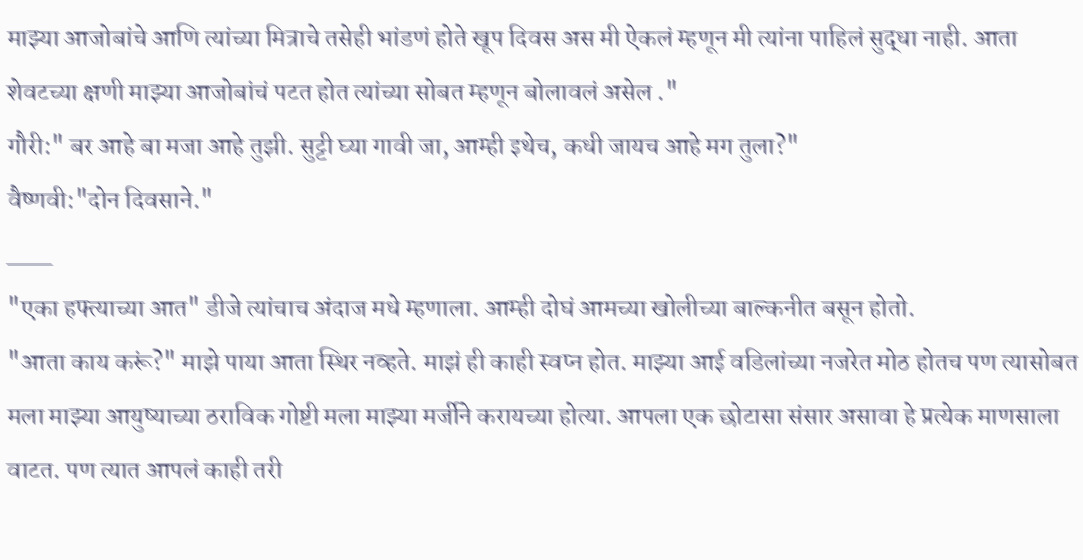माझ्या आजोबांचे आणि त्यांच्या मित्राचे तसेही भांडणं होते खूप दिवस अस मी ऐकलं म्हणून मी त्यांना पाहिलं सुद्धा नाही. आता शेवटच्या क्षणी माझ्या आजोबांचं पटत होत त्यांच्या सोबत म्हणून बोलावलं असेल ."
गौरी:" बर आहे बा मजा आहे तुझी. सुट्टी घ्या गावी जा, आम्ही इथेच, कधी जायच आहे मग तुला?"
वैष्णवी:"दोन दिवसाने."
___
"एका हफ्त्याच्या आत" डीजे त्यांचाच अंदाज मधे म्हणाला. आम्ही दोघं आमच्या खोलीच्या बाल्कनीत बसून होतो.
"आता काय करूं?" माझे पाया आता स्थिर नव्हते. माझं ही काही स्वप्न होत. माझ्या आई वडिलांच्या नजरेत मोठ होतच पण त्यासोबत मला माझ्या आयुष्याच्या ठराविक गोष्टी मला माझ्या मर्जीने करायच्या होत्या. आपला एक छोटासा संसार असावा हे प्रत्येक माणसाला वाटत. पण त्यात आपलं काही तरी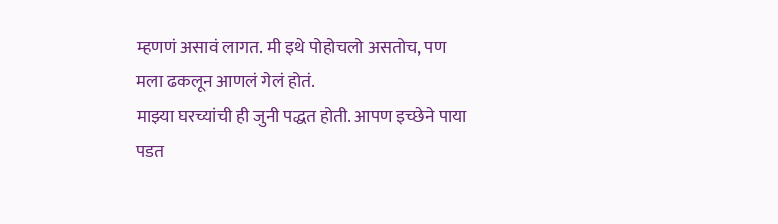म्हणणं असावं लागत. मी इथे पोहोचलो असतोच, पण मला ढकलून आणलं गेलं होतं.
माझ्या घरच्यांची ही जुनी पद्धत होती. आपण इच्छेने पाया पडत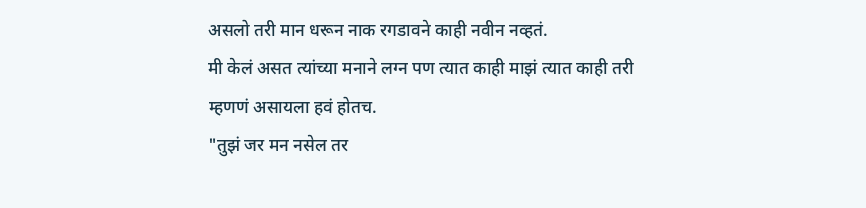असलो तरी मान धरून नाक रगडावने काही नवीन नव्हतं.
मी केलं असत त्यांच्या मनाने लग्न पण त्यात काही माझं त्यात काही तरी म्हणणं असायला हवं होतच.
"तुझं जर मन नसेल तर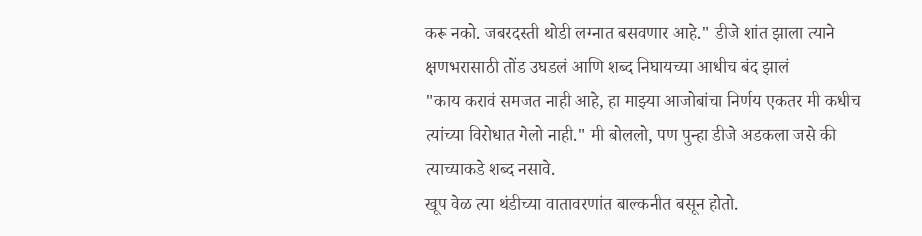करू नको. जबरदस्ती थोडी लग्नात बसवणार आहे." डीजे शांत झाला त्याने क्षणभरासाठी तोंड उघडलं आणि शब्द निघायच्या आधीच बंद झालं
"काय करावं समजत नाही आहे, हा माझ्या आजोबांचा निर्णय एकतर मी कधीच त्यांच्या विरोधात गेलो नाही." मी बोललो, पण पुन्हा डीजे अडकला जसे की त्याच्याकडे शब्द नसावे.
खूप वेळ त्या थंडीच्या वातावरणांत बाल्कनीत बसून होतो.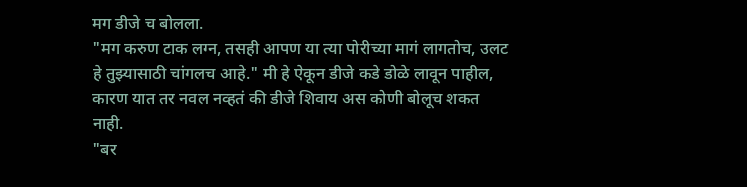मग डीजे च बोलला.
"मग करुण टाक लग्न, तसही आपण या त्या पोरीच्या मागं लागतोच, उलट हे तुझ्यासाठी चांगलच आहे." मी हे ऐकून डीजे कडे डोळे लावून पाहील, कारण यात तर नवल नव्हतं की डीजे शिवाय अस कोणी बोलूच शकत नाही.
"बर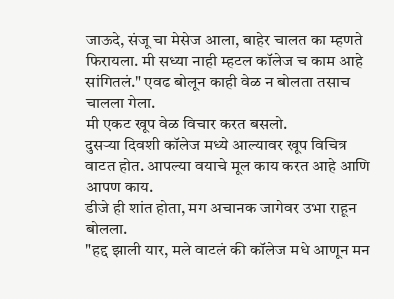जाऊदे, संजू चा मेसेज आला, बाहेर चालत का म्हणते फिरायला. मी सध्या नाही म्हटल कॉलेज च काम आहे सांगितलं." एवढ बोलून काही वेळ न बोलता तसाच चालला गेला.
मी एकट खूप वेळ विचार करत बसलो.
दुसऱ्या दिवशी कॉलेज मध्ये आल्यावर खूप विचित्र वाटत होत. आपल्या वयाचे मूल काय करत आहे आणि आपण काय.
डीजे ही शांत होता, मग अचानक जागेवर उभा राहून बोलला.
"हद्द झाली यार, मले वाटलं की कॉलेज मधे आणून मन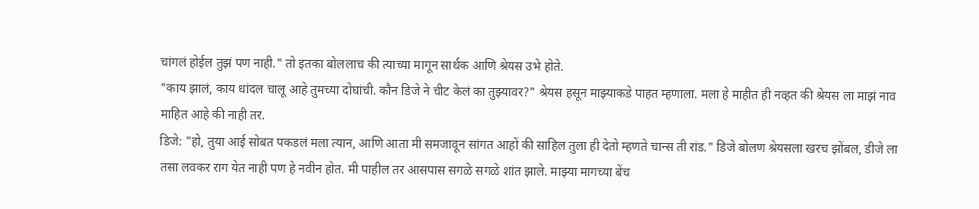चांगलं होईल तुझं पण नाही." तो इतका बोललाच की त्याच्या मागून सार्थक आणि श्रेयस उभे होते.
"काय झालं, काय धांदल चालू आहे तुमच्या दोघांची. कौन डिजे ने चीट केलं का तुझ्यावर?" श्रेयस हसून माझ्याकडे पाहत म्हणाला. मला हे माहीत ही नव्हत की श्रेयस ला माझं नाव माहित आहे की नाही तर.
डिजे: "हो, तुया आई सोबत पकडलं मला त्यान, आणि आता मी समजावून सांगत आहों की साहिल तुला ही देतो म्हणते चान्स ती रांड." डिजे बोलण श्रेयसला खरच झोंबल, डीजे ला तसा लवकर राग येत नाही पण हे नवीन होत. मी पाहील तर आसपास सगळे सगळे शांत झाले. माझ्या मागच्या बेंच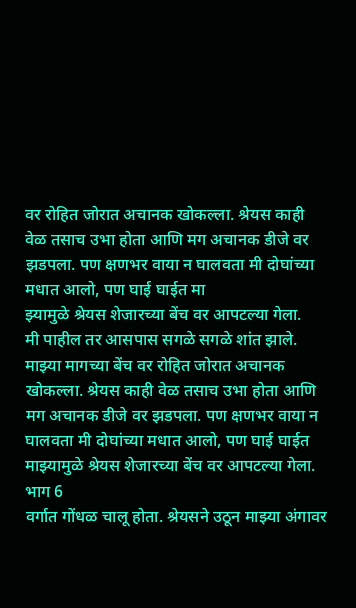वर रोहित जोरात अचानक खोकल्ला. श्रेयस काही वेळ तसाच उभा होता आणि मग अचानक डीजे वर झडपला. पण क्षणभर वाया न घालवता मी दोघांच्या मधात आलो, पण घाई घाईत मा
झ्यामुळे श्रेयस शेजारच्या बेंच वर आपटल्या गेला.
मी पाहील तर आसपास सगळे सगळे शांत झाले. माझ्या मागच्या बेंच वर रोहित जोरात अचानक खोकल्ला. श्रेयस काही वेळ तसाच उभा होता आणि मग अचानक डीजे वर झडपला. पण क्षणभर वाया न घालवता मी दोघांच्या मधात आलो, पण घाई घाईत माझ्यामुळे श्रेयस शेजारच्या बेंच वर आपटल्या गेला.
भाग 6
वर्गात गोंधळ चालू होता. श्रेयसने उठून माझ्या अंगावर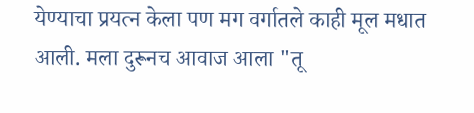येण्याचा प्रयत्न केला पण मग वर्गातले काही मूल मधात आली. मला दुरूनच आवाज आला "तू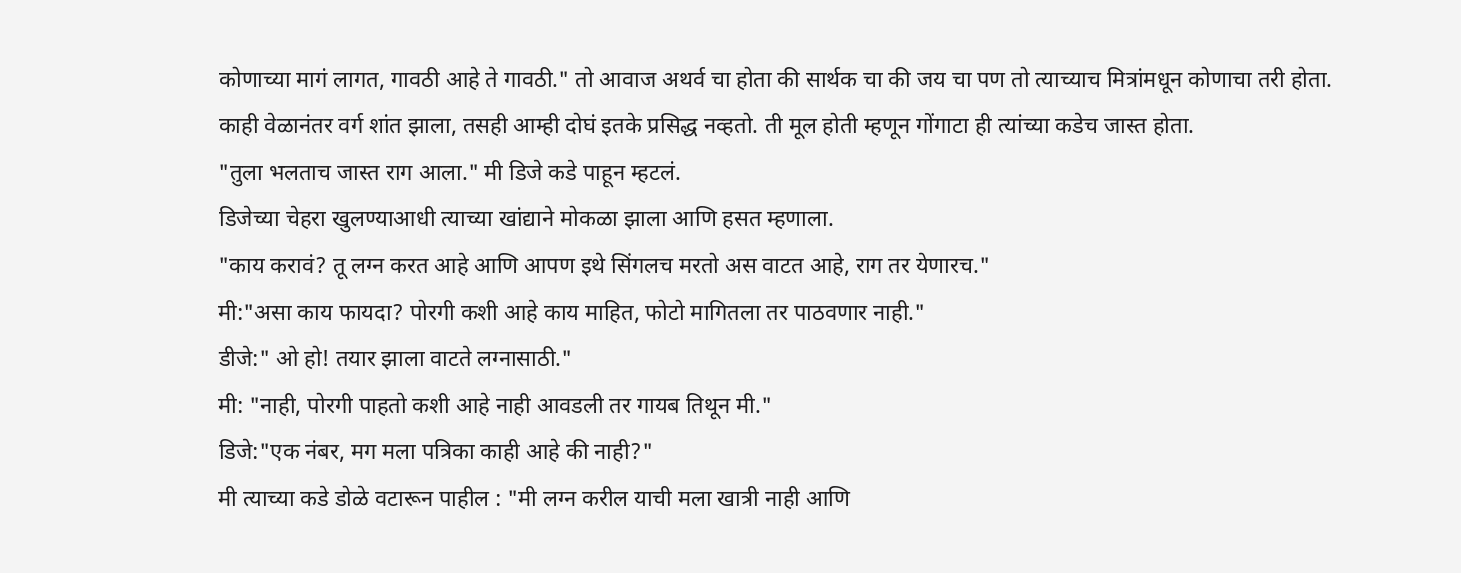कोणाच्या मागं लागत, गावठी आहे ते गावठी." तो आवाज अथर्व चा होता की सार्थक चा की जय चा पण तो त्याच्याच मित्रांमधून कोणाचा तरी होता.
काही वेळानंतर वर्ग शांत झाला, तसही आम्ही दोघं इतके प्रसिद्ध नव्हतो. ती मूल होती म्हणून गोंगाटा ही त्यांच्या कडेच जास्त होता.
"तुला भलताच जास्त राग आला." मी डिजे कडे पाहून म्हटलं.
डिजेच्या चेहरा खुलण्याआधी त्याच्या खांद्याने मोकळा झाला आणि हसत म्हणाला.
"काय करावं? तू लग्न करत आहे आणि आपण इथे सिंगलच मरतो अस वाटत आहे, राग तर येणारच."
मी:"असा काय फायदा? पोरगी कशी आहे काय माहित, फोटो मागितला तर पाठवणार नाही."
डीजे:" ओ हो! तयार झाला वाटते लग्नासाठी."
मी: "नाही, पोरगी पाहतो कशी आहे नाही आवडली तर गायब तिथून मी."
डिजे:"एक नंबर, मग मला पत्रिका काही आहे की नाही?"
मी त्याच्या कडे डोळे वटारून पाहील : "मी लग्न करील याची मला खात्री नाही आणि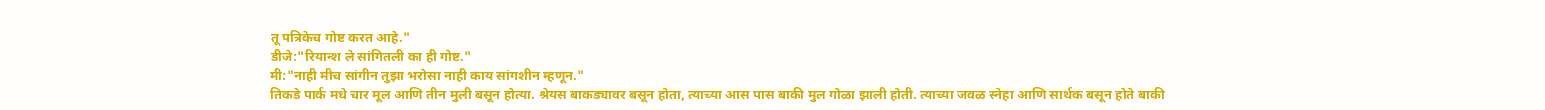तू पत्रिकेच गोष्ट करत आहे."
डीजे:"रियान्श ले सांगितली का ही गोष्ट."
मी:"नाही मीच सांगीन तुझा भरोसा नाही काय सांगशीन म्हणून."
तिकडे पार्क मधे चार मूल आणि तीन मुली बसून होत्या. श्रेयस बाकड्यावर बसून होता, त्याच्या आस पास बाकी मुल गोळा झाली होती. त्याच्या जवळ स्नेहा आणि सार्थक बसून होते बाकी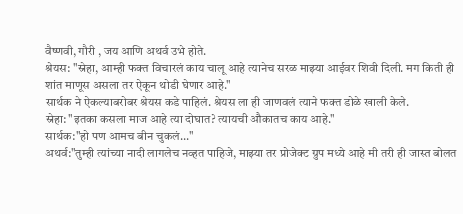वैष्णवी, गौरी , जय आणि अथर्व उभे होते.
श्रेयस: "स्नेहा, आम्ही फक्त विचारलं काय चालू आहे त्यानेच सरळ माझ्या आईवर शिवी दिली. मग किती ही शांत माणूस असला तर ऐकून थोडी घेणार आहे."
सार्थक ने ऐकल्याबरोबर श्रेयस कडे पाहिलं. श्रेयस ला ही जाणवलं त्याने फक्त डोळे खाली केले.
स्नेहा: "इतका कसला माज आहे त्या दोघात? त्यायची औकातच काय आहे."
सार्थक:"हो पण आमच बीन चुकलं..."
अथर्व:"तुम्ही त्यांच्या नादी लागलेच नव्हत पाहिजे, माझ्या तर प्रोजेक्ट ग्रुप मध्ये आहे मी तरी ही जास्त बोलत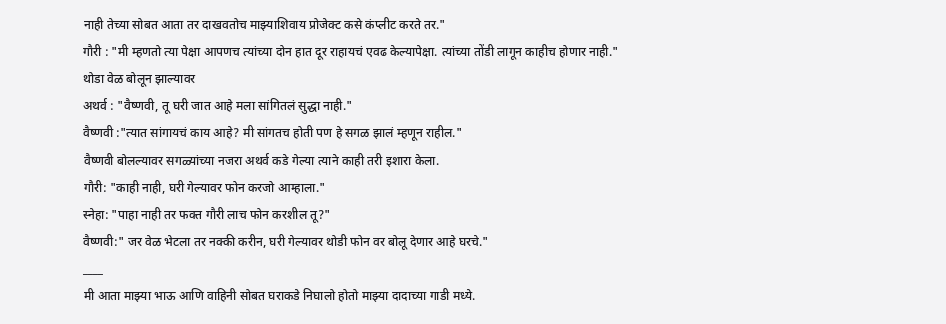नाही तेच्या सोबत आता तर दाखवतोच माझ्याशिवाय प्रोजेक्ट कसे कंप्लीट करते तर."
गौरी : "मी म्हणतो त्या पेक्षा आपणच त्यांच्या दोन हात दूर राहायचं एवढ केल्यापेक्षा. त्यांच्या तोंडी लागून काहीच होणार नाही."
थोडा वेळ बोलून झाल्यावर
अथर्व : "वैष्णवी, तू घरी जात आहे मला सांगितलं सुद्धा नाही."
वैष्णवी :"त्यात सांगायचं काय आहे? मी सांगतच होती पण हे सगळ झालं म्हणून राहील."
वैष्णवी बोलल्यावर सगळ्यांच्या नजरा अथर्व कडे गेल्या त्याने काही तरी इशारा केला.
गौरी: "काही नाही, घरी गेल्यावर फोन करजो आम्हाला."
स्नेहा: "पाहा नाही तर फक्त गौरी लाच फोन करशील तू?"
वैष्णवी:" जर वेळ भेटला तर नक्की करीन, घरी गेल्यावर थोडी फोन वर बोलू देणार आहे घरचे."
____
मी आता माझ्या भाऊ आणि वाहिनी सोबत घराकडे निघालो होतो माझ्या दादाच्या गाडी मध्ये.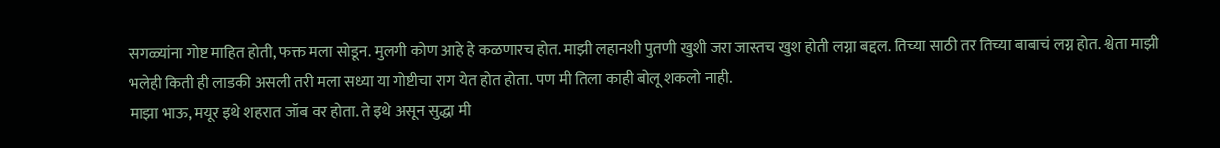सगळ्यांना गोष्ट माहित होती, फक्त मला सोडून. मुलगी कोण आहे हे कळणारच होत. माझी लहानशी पुतणी खुशी जरा जास्तच खुश होती लग्ना बद्दल. तिच्या साठी तर तिच्या बाबाचं लग्न होत. श्वेता माझी भलेही किती ही लाडकी असली तरी मला सध्या या गोष्टीचा राग येत होत होता. पण मी तिला काही बोलू शकलो नाही.
माझा भाऊ, मयूर इथे शहरात जॉब वर होता. ते इथे असून सुद्धा मी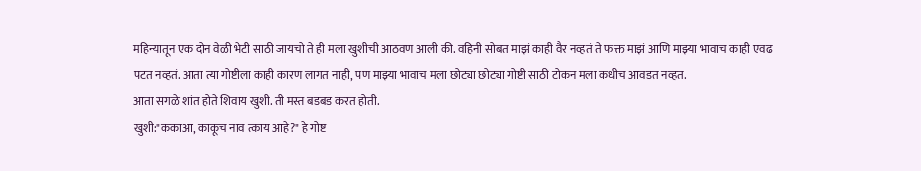महिन्यातून एक दोन वेळी भेटी साठी जायचो ते ही मला खुशीची आठवण आली की. वहिनी सोबत माझं काही वैर नव्हतं ते फक्त माझं आणि माझ्या भावाच काही एवढ पटत नव्हतं. आता त्या गोष्टीला काही कारण लागत नाही, पण माझ्या भावाच मला छोट्या छोट्या गोष्टी साठी टोकन मला कधीच आवडत नव्हत.
आता सगळे शांत होते शिवाय खुशी. ती मस्त बडबड करत होती.
खुशी:"ककाआ, काकूच नाव त्काय आहे?" हे गोष्ट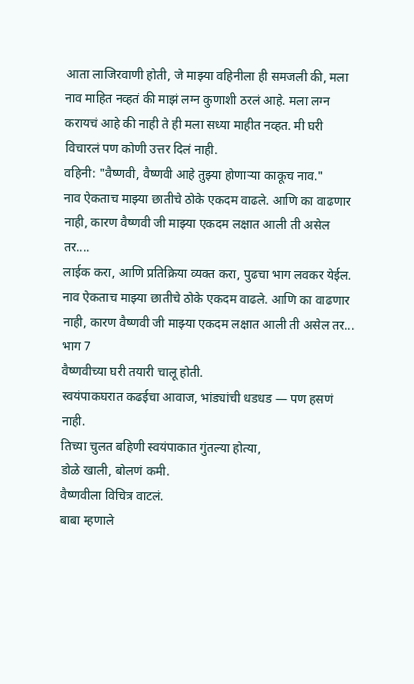आता लाजिरवाणी होती, जे माझ्या वहिनीला ही समजली की, मला नाव माहित नव्हतं की माझं लग्न कुणाशी ठरलं आहे. मला लग्न करायचं आहे की नाही ते ही मला सध्या माहीत नव्हत. मी घरी विचारलं पण कोणी उत्तर दिलं नाही.
वहिनी: "वैष्णवी, वैष्णवी आहे तुझ्या होणाऱ्या काकूच नाव."
नाव ऐकताच माझ्या छातीचे ठोके एकदम वाढले. आणि का वाढणार नाही, कारण वैष्णवी जी माझ्या एकदम लक्षात आली ती असेल तर....
लाईक करा, आणि प्रतिक्रिया व्यक्त करा, पुढचा भाग लवकर येईल.
नाव ऐकताच माझ्या छातीचे ठोके एकदम वाढले. आणि का वाढणार नाही, कारण वैष्णवी जी माझ्या एकदम लक्षात आली ती असेल तर...
भाग 7
वैष्णवीच्या घरी तयारी चालू होती.
स्वयंपाकघरात कढईचा आवाज, भांड्यांची धडधड — पण हसणं नाही.
तिच्या चुलत बहिणी स्वयंपाकात गुंतल्या होत्या,
डोळे खाली, बोलणं कमी.
वैष्णवीला विचित्र वाटलं.
बाबा म्हणाले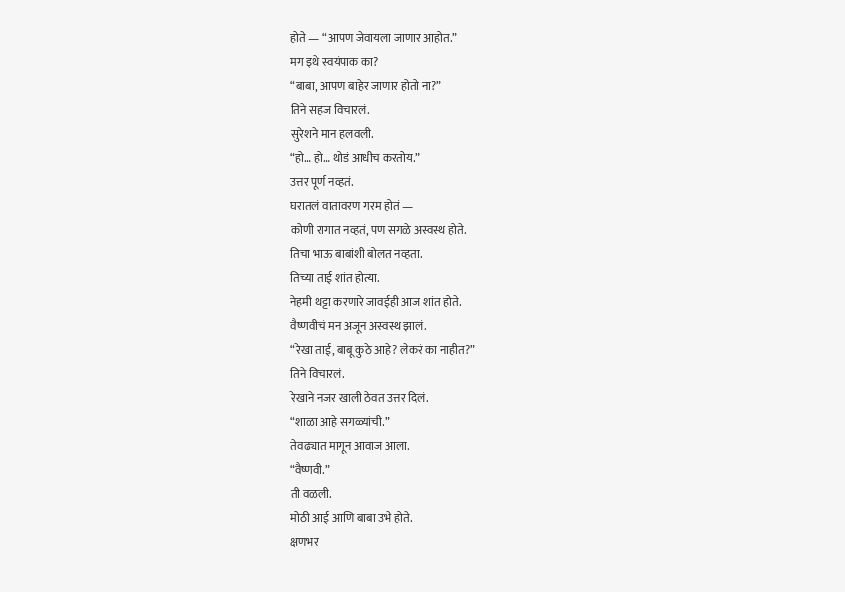होते — “आपण जेवायला जाणार आहोत.”
मग इथे स्वयंपाक का?
“बाबा, आपण बाहेर जाणार होतो ना?”
तिने सहज विचारलं.
सुरेशने मान हलवली.
“हो… हो… थोडं आधीच करतोय.”
उत्तर पूर्ण नव्हतं.
घरातलं वातावरण गरम होतं —
कोणी रागात नव्हतं, पण सगळे अस्वस्थ होते.
तिचा भाऊ बाबांशी बोलत नव्हता.
तिच्या ताई शांत होत्या.
नेहमी थट्टा करणारे जावईही आज शांत होते.
वैष्णवीचं मन अजून अस्वस्थ झालं.
“रेखा ताई, बाबू कुठे आहे? लेकरं का नाहीत?”
तिने विचारलं.
रेखाने नजर खाली ठेवत उत्तर दिलं.
“शाळा आहे सगळ्यांची.”
तेवढ्यात मागून आवाज आला.
“वैष्णवी.”
ती वळली.
मोठी आई आणि बाबा उभे होते.
क्षणभर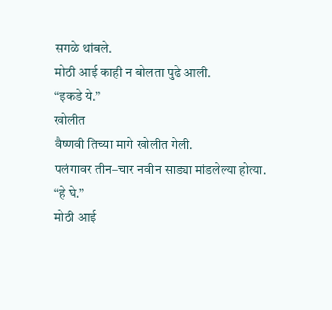सगळे थांबले.
मोठी आई काही न बोलता पुढे आली.
“इकडे ये.”
खोलीत
वैष्णवी तिच्या मागे खोलीत गेली.
पलंगावर तीन–चार नवीन साड्या मांडलेल्या होत्या.
“हे घे.”
मोठी आई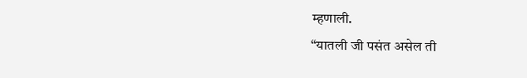म्हणाली.
“यातली जी पसंत असेल ती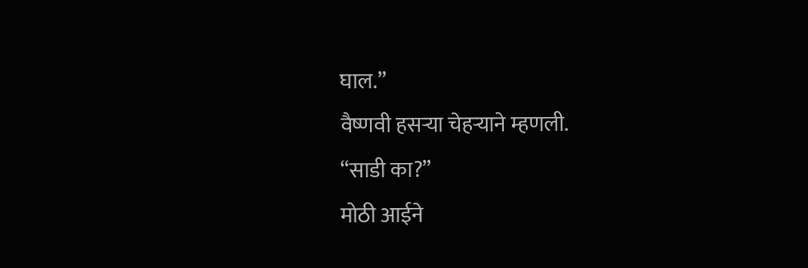घाल.”
वैष्णवी हसऱ्या चेहऱ्याने म्हणली.
“साडी का?”
मोठी आईने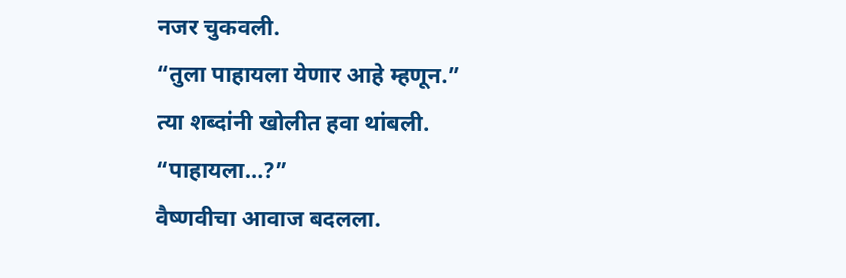नजर चुकवली.
“तुला पाहायला येणार आहे म्हणून.”
त्या शब्दांनी खोलीत हवा थांबली.
“पाहायला…?”
वैष्णवीचा आवाज बदलला.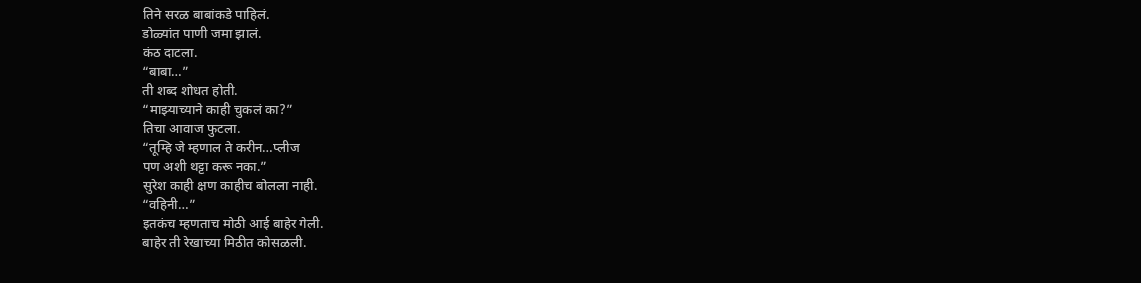तिने सरळ बाबांकडे पाहिलं.
डोळ्यांत पाणी जमा झालं.
कंठ दाटला.
“बाबा…”
ती शब्द शोधत होती.
“माझ्याच्याने काही चुकलं का?”
तिचा आवाज फुटला.
“तूम्हि जे म्हणाल ते करीन…प्लीज
पण अशी थट्टा करू नका.”
सुरेश काही क्षण काहीच बोलला नाही.
“वहिनी…”
इतकंच म्हणताच मोठी आई बाहेर गेली.
बाहेर ती रेखाच्या मिठीत कोसळली.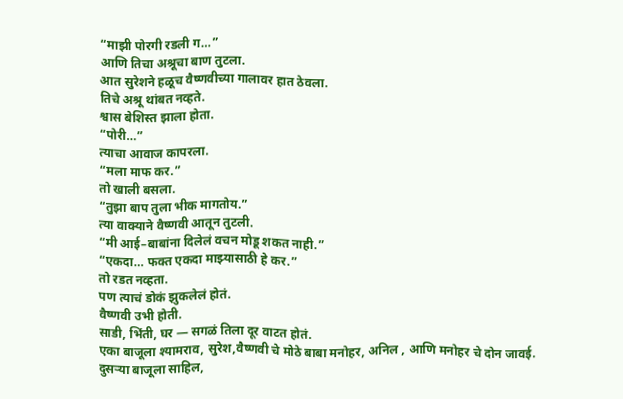“माझी पोरगी रडली ग…”
आणि तिचा अश्रूचा बाण तुटला.
आत सुरेशने हळूच वैष्णवीच्या गालावर हात ठेवला.
तिचे अश्रू थांबत नव्हते.
श्वास बेशिस्त झाला होता.
“पोरी…”
त्याचा आवाज कापरला.
“मला माफ कर.”
तो खाली बसला.
“तुझा बाप तुला भीक मागतोय.”
त्या वाक्याने वैष्णवी आतून तुटली.
“मी आई–बाबांना दिलेलं वचन मोडू शकत नाही.”
“एकदा… फक्त एकदा माझ्यासाठी हे कर.”
तो रडत नव्हता.
पण त्याचं डोकं झुकलेलं होतं.
वैष्णवी उभी होती.
साडी, भिंती, घर — सगळं तिला दूर वाटत होतं.
एका बाजूला श्यामराव, सुरेश,वैष्णवी चे मोठे बाबा मनोहर, अनिल , आणि मनोहर चे दोन जावई.
दुसऱ्या बाजूला साहिल,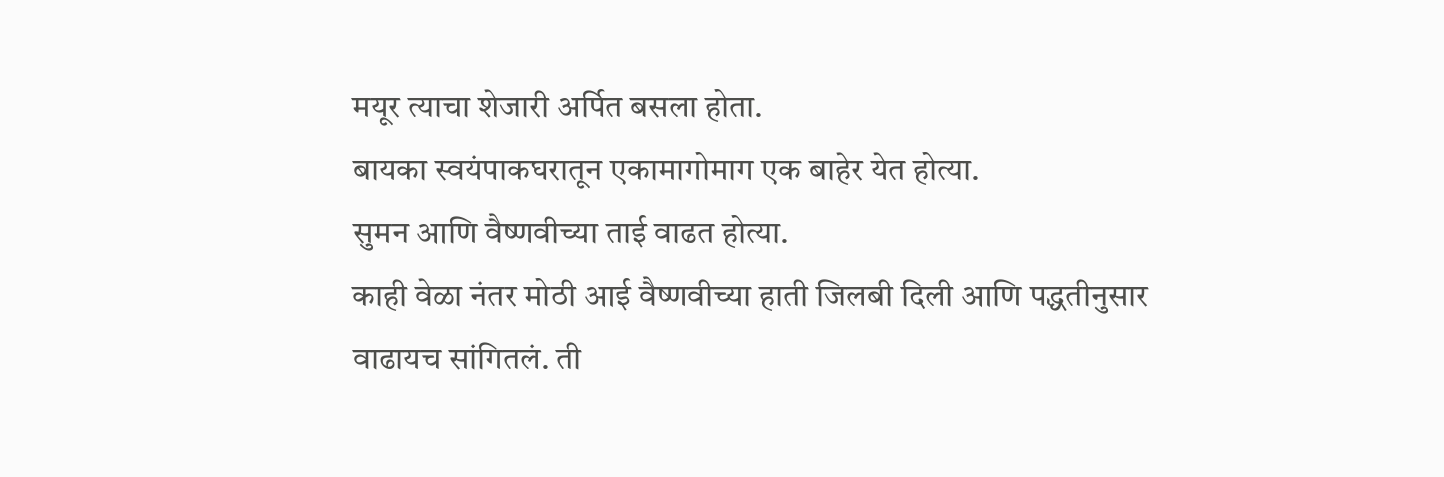मयूर त्याचा शेजारी अर्पित बसला होता.
बायका स्वयंपाकघरातून एकामागोमाग एक बाहेर येत होत्या.
सुमन आणि वैष्णवीच्या ताई वाढत होत्या.
काही वेळा नंतर मोठी आई वैष्णवीच्या हाती जिलबी दिली आणि पद्धतीनुसार वाढायच सांगितलं. ती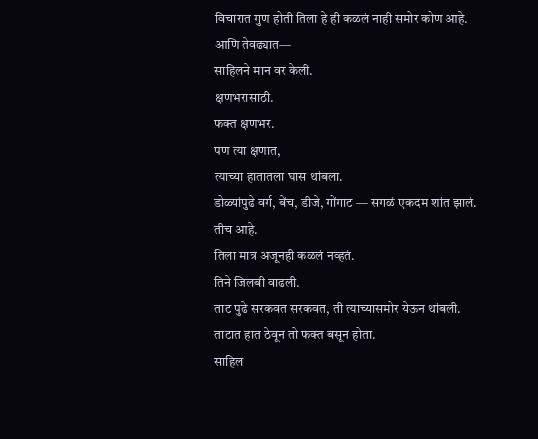विचारात गुण होती तिला हे ही कळलं नाही समोर कोण आहे.
आणि तेवढ्यात—
साहिलने मान वर केली.
क्षणभरासाठी.
फक्त क्षणभर.
पण त्या क्षणात,
त्याच्या हातातला घास थांबला.
डोळ्यांपुढे वर्ग, बेंच, डीजे, गोंगाट — सगळं एकदम शांत झालं.
तीच आहे.
तिला मात्र अजूनही कळलं नव्हतं.
तिने जिलबी वाढली.
ताट पुढे सरकवत सरकवत, ती त्याच्यासमोर येऊन थांबली.
ताटात हात ठेवून तो फक्त बसून होता.
साहिल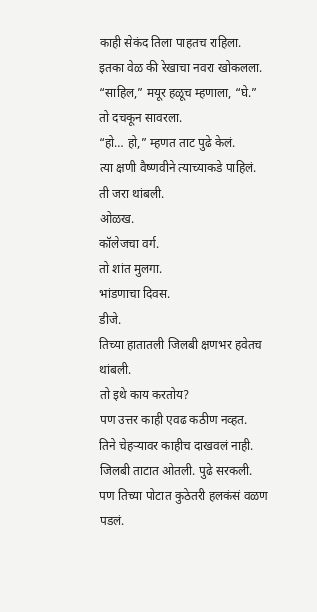काही सेकंद तिला पाहतच राहिला.
इतका वेळ की रेखाचा नवरा खोकलला.
“साहिल,” मयूर हळूच म्हणाला, “घे.”
तो दचकून सावरला.
“हो… हो,” म्हणत ताट पुढे केलं.
त्या क्षणी वैष्णवीने त्याच्याकडे पाहिलं.
ती जरा थांबली.
ओळख.
कॉलेजचा वर्ग.
तो शांत मुलगा.
भांडणाचा दिवस.
डीजे.
तिच्या हातातली जिलबी क्षणभर हवेतच थांबली.
तो इथे काय करतोय?
पण उत्तर काही एवढ कठीण नव्हत.
तिने चेहऱ्यावर काहीच दाखवलं नाही.
जिलबी ताटात ओतली. पुढे सरकली.
पण तिच्या पोटात कुठेतरी हलकंसं वळण पडलं.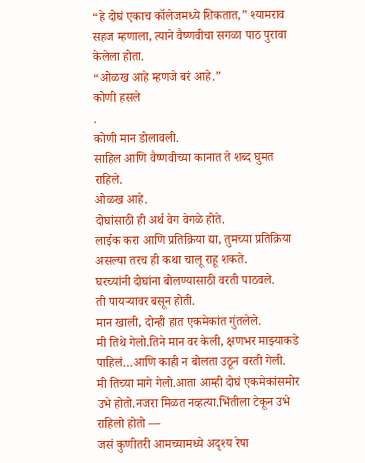“हे दोघं एकाच कॉलेजमध्ये शिकतात,” श्यामराव सहज म्हणाला, त्याने वैष्णवीचा सगळा पाठ पुरावा केलेला होता.
“ओळख आहे म्हणजे बरं आहे.”
कोणी हसले
.
कोणी मान डोलावली.
साहिल आणि वैष्णवीच्या कानात ते शब्द घुमत राहिले.
ओळख आहे.
दोघांसाठी ही अर्थ वेग वेगळे होते.
लाईक करा आणि प्रतिक्रिया द्या, तुमच्या प्रतिक्रिया असल्या तरच ही कथा चालू राहू शकते.
घरच्यांनी दोघांना बोलण्यासाठी वरती पाठवले.
ती पायऱ्यावर बसून होती.
मान खाली, दोन्ही हात एकमेकांत गुंतलेले.
मी तिथे गेलो.तिने मान वर केली, क्षणभर माझ्याकडे पाहिलं…आणि काही न बोलता उठून वरती गेली.
मी तिच्या मागे गेलो.आता आम्ही दोघं एकमेकांसमोर उभे होतो.नजरा मिळत नव्हत्या.भिंतीला टेकून उभे राहिलो होतो —
जसं कुणीतरी आमच्यामध्ये अदृश्य रेषा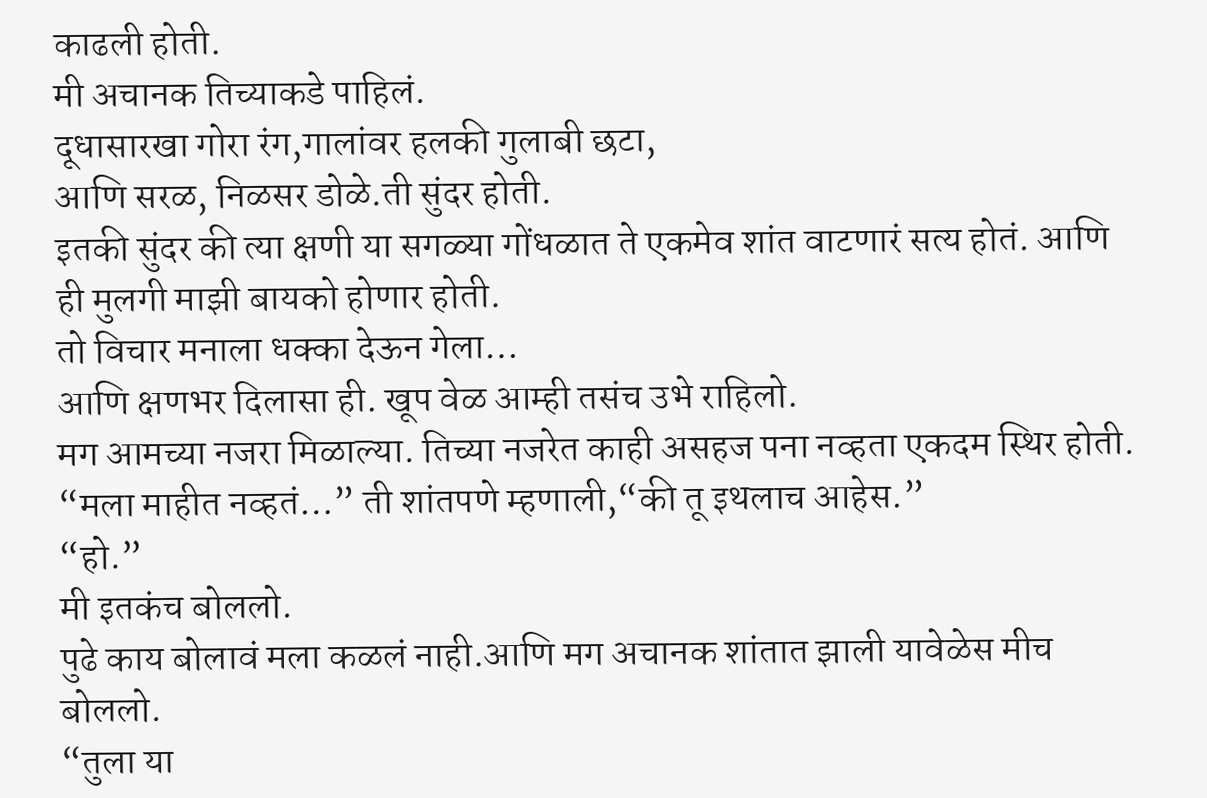काढली होती.
मी अचानक तिच्याकडे पाहिलं.
दूधासारखा गोरा रंग,गालांवर हलकी गुलाबी छटा,
आणि सरळ, निळसर डोळे.ती सुंदर होती.
इतकी सुंदर की त्या क्षणी या सगळ्या गोंधळात ते एकमेव शांत वाटणारं सत्य होतं. आणि ही मुलगी माझी बायको होणार होती.
तो विचार मनाला धक्का देऊन गेला…
आणि क्षणभर दिलासा ही. खूप वेळ आम्ही तसंच उभे राहिलो.
मग आमच्या नजरा मिळाल्या. तिच्या नजरेत काही असहज पना नव्हता एकदम स्थिर होती.
“मला माहीत नव्हतं…” ती शांतपणे म्हणाली,“की तू इथलाच आहेस.”
“हो.”
मी इतकंच बोललो.
पुढे काय बोलावं मला कळलं नाही.आणि मग अचानक शांतात झाली यावेळेस मीच बोललो.
“तुला या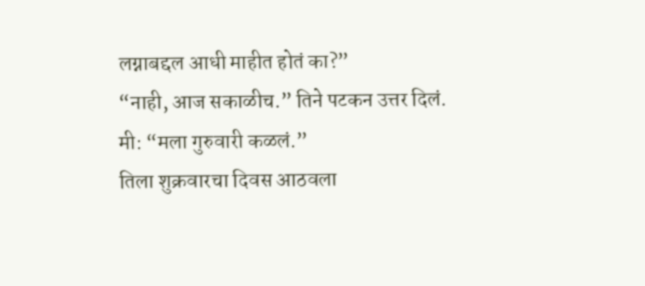लग्नाबद्दल आधी माहीत होतं का?”
“नाही, आज सकाळीच.” तिने पटकन उत्तर दिलं.
मी: “मला गुरुवारी कळलं.”
तिला शुक्रवारचा दिवस आठवला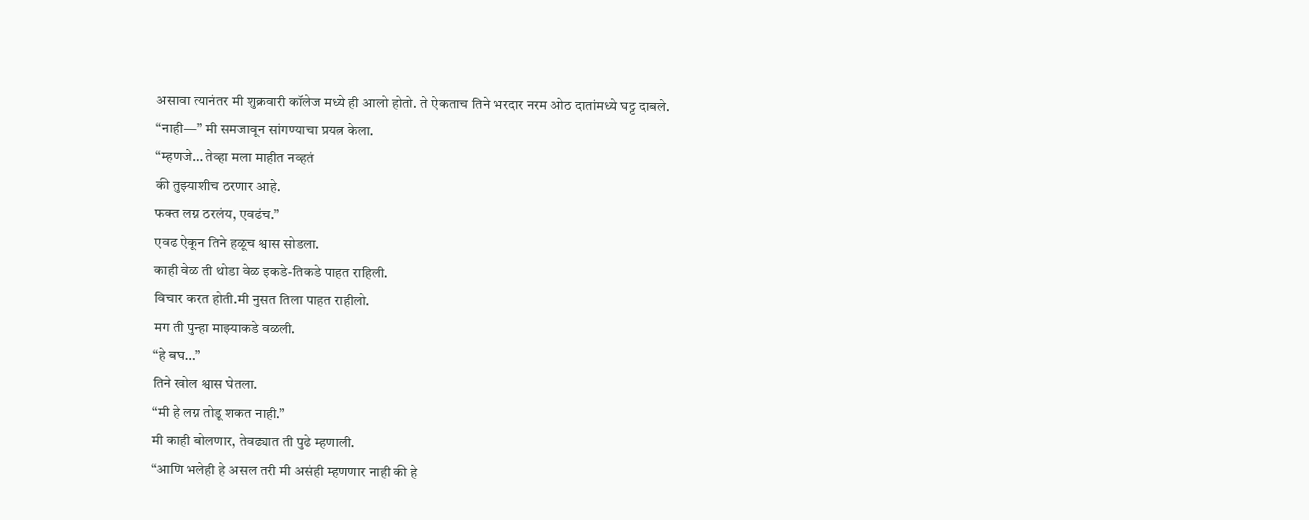असावा त्यानंतर मी शुक्रवारी कॉलेज मध्ये ही आलो होतो. ते ऐकताच तिने भरदार नरम ओठ दातांमध्ये घट्ट दाबले.
“नाही—” मी समजावून सांगण्याचा प्रयत्न केला.
“म्हणजे… तेव्हा मला माहीत नव्हतं
की तुझ्याशीच ठरणार आहे.
फक्त लग्न ठरलंय, एवढंच.”
एवढ ऐकून तिने हळूच श्वास सोडला.
काही वेळ ती थोडा वेळ इकडे-तिकडे पाहत राहिली.
विचार करत होती.मी नुसत तिला पाहत राहीलो.
मग ती पुन्हा माझ्याकडे वळली.
“हे बघ…”
तिने खोल श्वास घेतला.
“मी हे लग्न तोडू शकत नाही.”
मी काही बोलणार, तेवढ्यात ती पुढे म्हणाली.
“आणि भलेही हे असल तरी मी असंही म्हणणार नाही की हे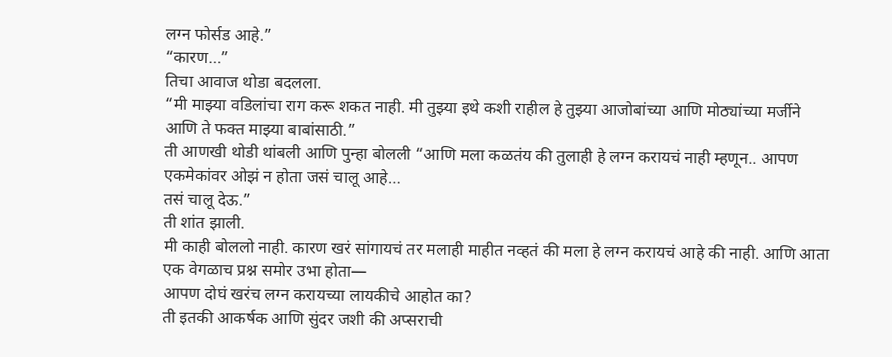लग्न फोर्सड आहे.”
“कारण…”
तिचा आवाज थोडा बदलला.
“मी माझ्या वडिलांचा राग करू शकत नाही. मी तुझ्या इथे कशी राहील हे तुझ्या आजोबांच्या आणि मोठ्यांच्या मर्जीने आणि ते फक्त माझ्या बाबांसाठी.”
ती आणखी थोडी थांबली आणि पुन्हा बोलली “आणि मला कळतंय की तुलाही हे लग्न करायचं नाही म्हणून.. आपण एकमेकांवर ओझं न होता जसं चालू आहे…
तसं चालू देऊ.”
ती शांत झाली.
मी काही बोललो नाही. कारण खरं सांगायचं तर मलाही माहीत नव्हतं की मला हे लग्न करायचं आहे की नाही. आणि आता एक वेगळाच प्रश्न समोर उभा होता—
आपण दोघं खरंच लग्न करायच्या लायकीचे आहोत का?
ती इतकी आकर्षक आणि सुंदर जशी की अप्सराची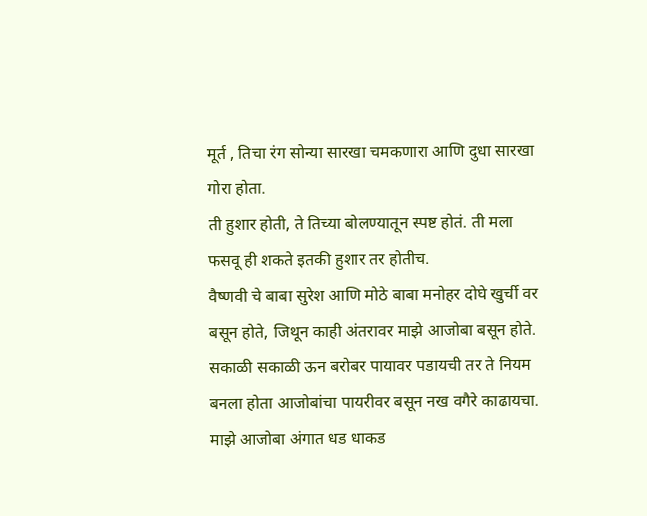मूर्त , तिचा रंग सोन्या सारखा चमकणारा आणि दुधा सारखा गोरा होता.
ती हुशार होती, ते तिच्या बोलण्यातून स्पष्ट होतं. ती मला फसवू ही शकते इतकी हुशार तर होतीच.
वैष्णवी चे बाबा सुरेश आणि मोठे बाबा मनोहर दोघे खुर्ची वर बसून होते, जिथून काही अंतरावर माझे आजोबा बसून होते. सकाळी सकाळी ऊन बरोबर पायावर पडायची तर ते नियम बनला होता आजोबांचा पायरीवर बसून नख वगैरे काढायचा. माझे आजोबा अंगात धड धाकड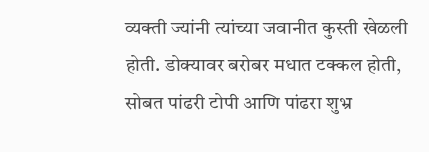व्यक्ती ज्यांनी त्यांच्या जवानीत कुस्ती खेळली होती. डोक्यावर बरोबर मधात टक्कल होती, सोबत पांढरी टोपी आणि पांढरा शुभ्र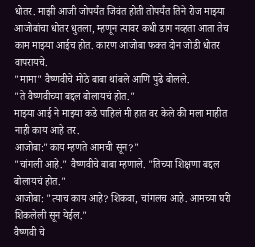धोतर. माझी आजी जोपर्यंत जिवंत होती तोपर्यंत तिने रोज माझ्या आजोबांचा धोतर धुतला, म्हणून त्यावर कधी डाग नव्हता आता तेच काम माझ्या आईच होत. कारण आजोबा फक्त दोन जोडी धोतर वापरायचे.
"मामा" वैष्णवीचे मोठे बाबा थांबले आणि पुढे बोलले.
"ते वैष्णवीच्या बद्दल बोलायचं होत."
माझ्या आई ने माझ्या कडे पाहिलं मी हात वर केले की मला माहीत नाही काय आहे तर.
आजोबा:"काय म्हणते आमची सून?"
"चांगली आहे." वैष्णवीचे बाबा म्हणाले. "तिच्या शिक्षणा बद्दल बोलायचं होत."
आजोबा: "त्याच काय आहे? शिकवा, चांगलच आहे. आमच्या घरी शिकलेली सून येईल."
वैष्णवी चे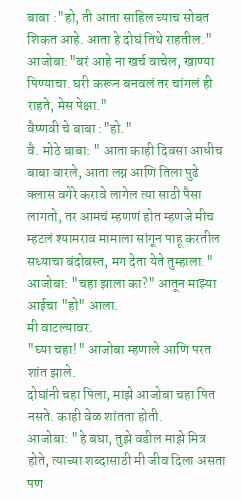बाबा :"हो, ती आता साहिल च्याच सोबत शिकत आहे. आता हे दोघं तिथे राहतील."
आजोबा:"बरं आहे ना खर्च वाचेल, खाण्या पिण्याचा. घरी करून बनवलं तर चांगलं ही राहते, मेस पेक्षा."
वैष्णवी चे बाबा :"हो."
वै. मोठे बाबा: " आता काही दिवसा आधीच बाबा वारले, आता लग्न आणि तिला पुढे क्लास वगेरे करावे लागेल त्या साठी पैसा लागतो, तर आमचं म्हणणं होत म्हणजे मीच म्हटलं श्यामराव मामाला सांगून पाहू करतील सध्याचा बंदोबस्त, मग देता येते तुम्हाला."
आजोबा: "चहा झाला का?" आतून माझ्या आईचा "हो" आला.
मी वाटल्यावर.
"घ्या चहा!" आजोबा म्हणाले आणि परत शांत झाले.
दोघांनी चहा पिला, माझे आजोबा चहा पित नसते. काही वेळ शांतता होती.
आजोबा: "हे बघा, तुझे वडील माझे मित्र होते, त्याच्या शब्दासाठी मी जीव दिला असता पण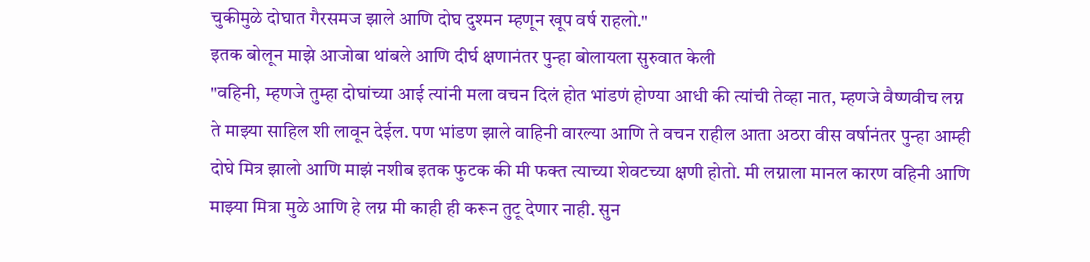चुकीमुळे दोघात गैरसमज झाले आणि दोघ दुश्मन म्हणून खूप वर्ष राहलो."
इतक बोलून माझे आजोबा थांबले आणि दीर्घ क्षणानंतर पुन्हा बोलायला सुरुवात केली
"वहिनी, म्हणजे तुम्हा दोघांच्या आई त्यांनी मला वचन दिलं होत भांडणं होण्या आधी की त्यांची तेव्हा नात, म्हणजे वैष्णवीच लग्न ते माझ्या साहिल शी लावून देईल. पण भांडण झाले वाहिनी वारल्या आणि ते वचन राहील आता अठरा वीस वर्षानंतर पुन्हा आम्ही दोघे मित्र झालो आणि माझं नशीब इतक फुटक की मी फक्त त्याच्या शेवटच्या क्षणी होतो. मी लग्नाला मानल कारण वहिनी आणि माझ्या मित्रा मुळे आणि हे लग्न मी काही ही करून तुटू देणार नाही. सुन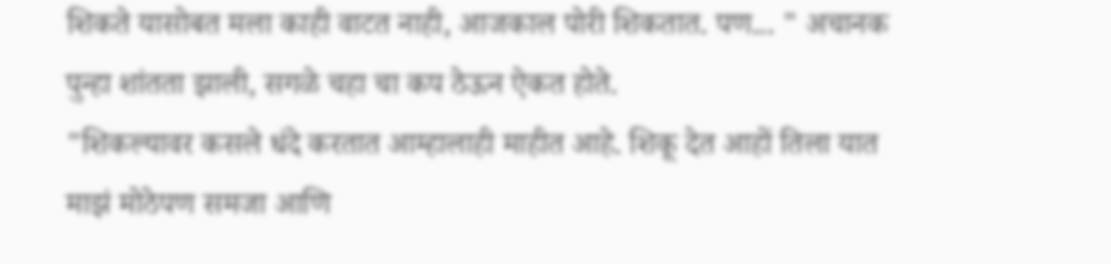शिकते यासोबत मला काही वाटत नाही, आजकाल पोरी शिकतात. पण... " अचानक पुन्हा शांतता झाली, सगळे चहा चा कप ठेऊन ऐकत होते.
"शिकल्यावर कसले धंदे करतात आम्हालाही माहीत आहे. शिकू देत आहों तिला यात माझं मोठेपण समजा आणि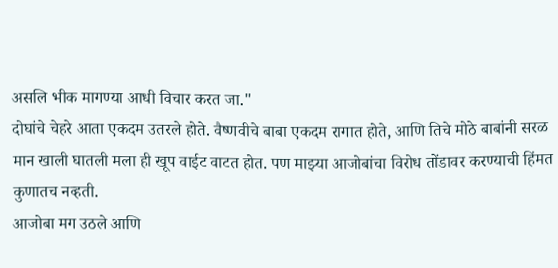असलि भीक मागण्या आधी विचार करत जा."
दोघांचे चेहरे आता एकदम उतरले होते. वैष्णवीचे बाबा एकदम रागात होते, आणि तिचे मोठे बाबांनी सरळ मान खाली घातली मला ही खूप वाईट वाटत होत. पण माझ्या आजोबांचा विरोध तोंडावर करण्याची हिंमत कुणातच नव्हती.
आजोबा मग उठले आणि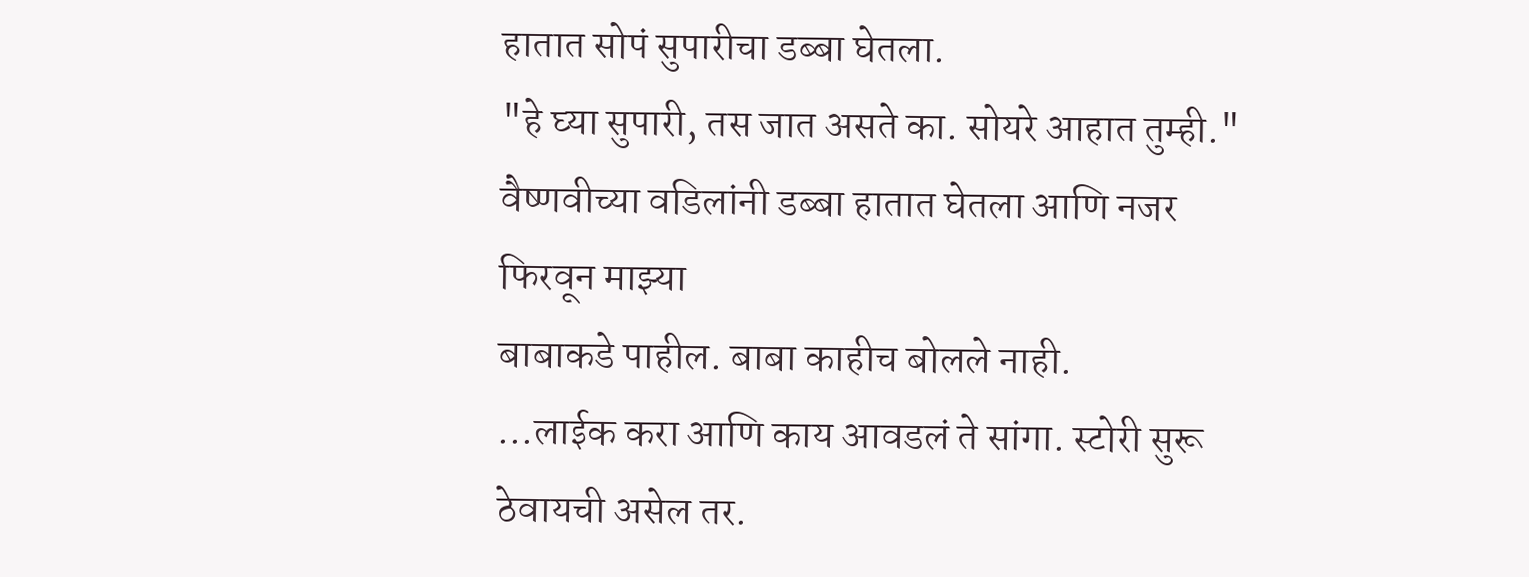हातात सोपं सुपारीचा डब्बा घेतला.
"हे घ्या सुपारी, तस जात असते का. सोयरे आहात तुम्ही."
वैष्णवीच्या वडिलांनी डब्बा हातात घेतला आणि नजर फिरवून माझ्या
बाबाकडे पाहील. बाबा काहीच बोलले नाही.
...लाईक करा आणि काय आवडलं ते सांगा. स्टोरी सुरू ठेवायची असेल तर.